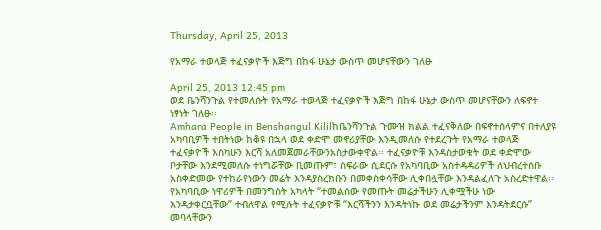Thursday, April 25, 2013

የአማራ ተወላጅ ተፈናቃዮች እጅግ በከፋ ሁኔታ ውስጥ መሆናቸውን ገለፁ

April 25, 2013 12:45 pm
ወደ ቤንሻንጉል የተመለሱት የአማራ ተወላጅ ተፈናቃዮች እጅግ በከፋ ሁኔታ ውስጥ መሆናቸውን ለፍኖተ ነፃነት ገለፁ፡፡
Amhara People in Benshangul Kililከቤንሻንጉል ጉሙዝ ክልል ተፈናቅለው በፍኖተሰላምና በተለያዩ አካባቢዎች ተበትነው ከቆዩ በኋላ ወደ ቀድሞ መኖሪያቸው እንዲመለሱ የተደረጉት የአማራ ተወላጅ ተፈናቃዮች እስካሁን እርሻ አለመጀመራቸውንአስታውቀዋል፡፡ ተፈናቃዮቹ እንዳስታወቁት ወደ ቀድሞው ቦታቸው እንደሚመለሱ ተነግሯቸው ቢመጡም፣ ስፍራው ሲደርሱ የአካባቢው አስተዳዳሪዎች ለህብረተሰቡ አስቀድመው የተከራየነውን መሬት እንዳያስረክቡን በመቀስቀሳቸው ሊቀበሏቸው እንዳልፈለጉ አስረድተዋል፡፡ የአካባቢው ነዋሪዎች በመንግስት አካላት “ተመልሰው የመጡት መሬታችሁን ሊቀሟችሁ ነው እንዳታቀርቧቸው” ተብለዋል የሚሉት ተፈናቃዮቹ “እርሻችንን እንዳትነኩ ወደ መሬታችንም እንዳትደርሱ” መባላቸውን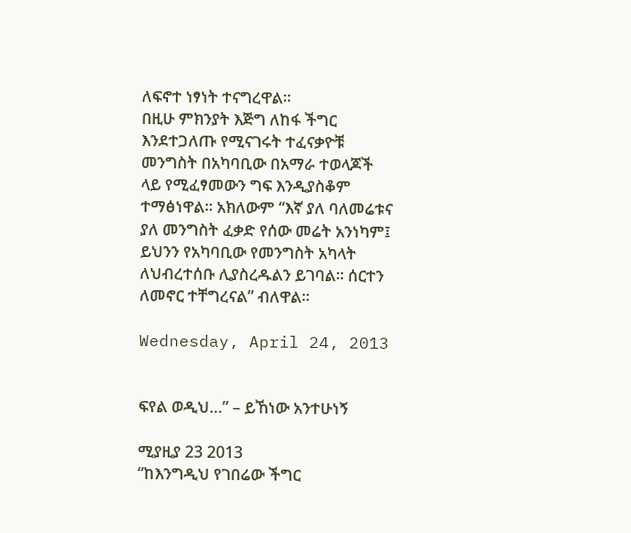ለፍኖተ ነፃነት ተናግረዋል፡፡
በዚሁ ምክንያት እጅግ ለከፋ ችግር እንደተጋለጡ የሚናገሩት ተፈናቃዮቹ መንግስት በአካባቢው በአማራ ተወላጆች ላይ የሚፈፃመውን ግፍ እንዲያስቆም ተማፅነዋል፡፡ አክለውም “እኛ ያለ ባለመሬቱና ያለ መንግስት ፈቃድ የሰው መሬት አንነካም፤ ይህንን የአካባቢው የመንግስት አካላት ለህብረተሰቡ ሊያስረዱልን ይገባል፡፡ ሰርተን ለመኖር ተቸግረናል” ብለዋል፡፡

Wednesday, April 24, 2013


ፍየል ወዲህ…” – ይኸነው አንተሁነኝ

ሚያዚያ 23 2013
“ከእንግዲህ የገበሬው ችግር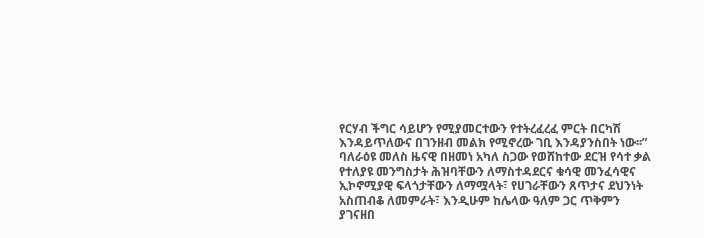የርሃብ ችግር ሳይሆን የሚያመርተውን የተትረፈረፈ ምርት በርካሽ እንዳይጥለውና በገንዘብ መልክ የሚኖረው ገቢ እንዳያንስበት ነው፡፡” ባለራዕዩ መለስ ዜናዊ በዘመነ አካለ ስጋው የወሸከተው ደርዝ የሳተ ቃል
የተለያዩ መንግስታት ሕዝባቸውን ለማስተዳደርና ቁሳዊ መንፈሳዊና ኢኮኖሚያዊ ፍላጎታቸውን ለማሟላት፣ የሀገራቸውን ጸጥታና ደህንነት አስጠብቆ ለመምራት፣ እንዲሁም ከሌላው ዓለም ጋር ጥቅምን ያገናዘበ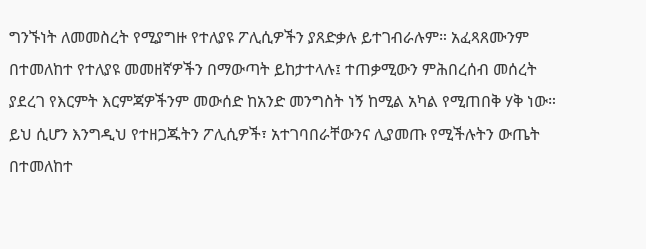ግንኙነት ለመመስረት የሚያግዙ የተለያዩ ፖሊሲዎችን ያጸድቃሉ ይተገብራሉም። አፈጻጸሙንም በተመለከተ የተለያዩ መመዘኛዎችን በማውጣት ይከታተላሉ፤ ተጠቃሚውን ምሕበረሰብ መሰረት ያደረገ የእርምት እርምጃዎችንም መውሰድ ከአንድ መንግስት ነኝ ከሚል አካል የሚጠበቅ ሃቅ ነው። ይህ ሲሆን እንግዲህ የተዘጋጁትን ፖሊሲዎች፣ አተገባበራቸውንና ሊያመጡ የሚችሉትን ውጤት በተመለከተ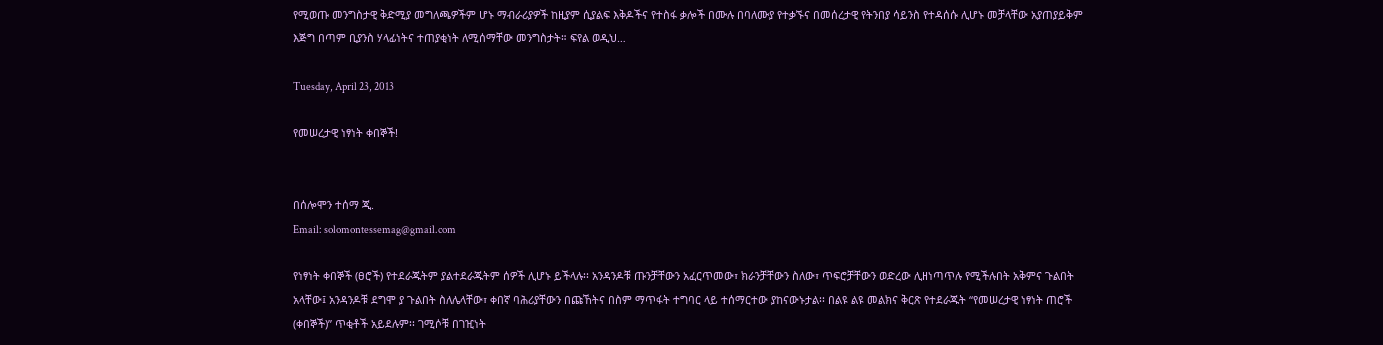የሚወጡ መንግስታዊ ቅድሚያ መግለጫዎችም ሆኑ ማብራሪያዎች ከዚያም ሲያልፍ እቅዶችና የተስፋ ቃሎች በሙሉ በባለሙያ የተቃኙና በመሰረታዊ የትንበያ ሳይንስ የተዳሰሱ ሊሆኑ መቻላቸው አያጠያይቅም እጅግ በጣም ቢያንስ ሃላፊነትና ተጠያቂነት ለሚሰማቸው መንግስታት። ፍየል ወዲህ…

Tuesday, April 23, 2013

የመሠረታዊ ነፃነት ቀበኞች!


በሰሎሞን ተሰማ ጂ.
Email: solomontessemag@gmail.com

የነፃነት ቀበኞች (ፀሮች) የተደራጁትም ያልተደራጁትም ሰዎች ሊሆኑ ይችላሉ፡፡ አንዳንዶቹ ጡንቻቸውን አፈርጥመው፣ ክራንቻቸውን ስለው፣ ጥፍሮቻቸውን ወድረው ሊዘነጣጥሉ የሚችሉበት አቅምና ጉልበት አላቸው፤ አንዳንዶቹ ደግሞ ያ ጉልበት ስለሌላቸው፣ ቀበኛ ባሕሪያቸውን በጩኸትና በስም ማጥፋት ተግባር ላይ ተሰማርተው ያከናውኑታል፡፡ በልዩ ልዩ መልክና ቅርጽ የተደራጁት “የመሠረታዊ ነፃነት ጠሮች (ቀበኞች)” ጥቂቶች አይደሉም፡፡ ገሚሶቹ በገዢነት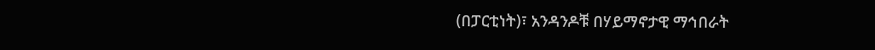(በፓርቲነት)፣ አንዳንዶቹ በሃይማኖታዊ ማኅበራት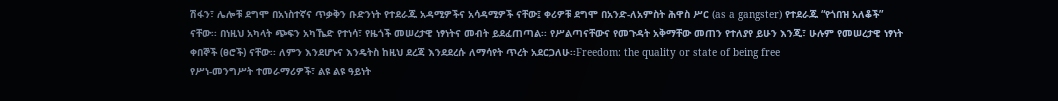ሽፋን፣ ሌሎቹ ደግሞ በአነስተኛና ጥቃቅን ቡድንነት የተደራጁ አዳሚዎችና አሳዳሚዎች ናቸው፤ ቀሪዎቹ ደግሞ በአንድ-ለአምስት ሕዋስ ሥር (as a gangster) የተደራጁ “የጎበዝ አለቆች” ናቸው፡፡ በነዚህ አካላት ጭፍን አካኼድ የተነሳ፣ የዜጎች መሠረታዊ ነፃነትና መብት ይደፈጠጣል፡፡ የሥልጣናቸውና የመጉዳት አቅማቸው መጠን የተለያየ ይሁን እንጂ፣ ሁሉም የመሠረታዊ ነፃነት ቀበኞች (ፀሮች) ናቸው፡፡ ለምን እንደሆኑና እንዴትስ ከዚህ ደረጃ እንደደረሱ ለማሳየት ጥረት አደርጋለሁ፡፡Freedom: the quality or state of being free
የሥነ-መንግሥት ተመራማሪዎች፣ ልዩ ልዩ ዓይነት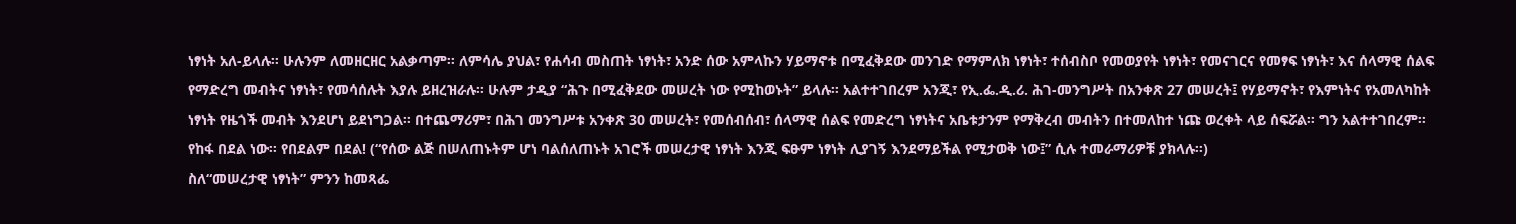ነፃነት አለ-ይላሉ፡፡ ሁሉንም ለመዘርዘር አልቃጣም፡፡ ለምሳሌ ያህል፣ የሐሳብ መስጠት ነፃነት፣ አንድ ሰው አምላኩን ሃይማኖቱ በሚፈቅደው መንገድ የማምለክ ነፃነት፣ ተሰብስቦ የመወያየት ነፃነት፣ የመናገርና የመፃፍ ነፃነት፣ እና ሰላማዊ ሰልፍ የማድረግ መብትና ነፃነት፣ የመሳሰሉት እያሉ ይዘረዝራሉ፡፡ ሁሉም ታዲያ “ሕጉ በሚፈቅደው መሠረት ነው የሚከወኑት” ይላሉ፡፡ አልተተገበረም አንጂ፣ የኢ.ፌ.ዲ.ሪ. ሕገ-መንግሥት በአንቀጽ 27 መሠረት፤ የሃይማኖት፣ የእምነትና የአመለካከት ነፃነት የዜጎች መብት እንደሆነ ይደነግጋል፡፡ በተጨማሪም፣ በሕገ መንግሥቱ አንቀጽ 30 መሠረት፣ የመሰብሰብ፣ ሰላማዊ ሰልፍ የመድረግ ነፃነትና አቤቱታንም የማቅረብ መብትን በተመለከተ ነጩ ወረቀት ላይ ሰፍሯል፡፡ ግን አልተተገበረም፡፡ የከፋ በደል ነው፡፡ የበደልም በደል! (“የሰው ልጅ በሠለጠኑትም ሆነ ባልሰለጠኑት አገሮች መሠረታዊ ነፃነት እንጂ ፍፁም ነፃነት ሊያገኝ እንደማይችል የሚታወቅ ነው፤” ሲሉ ተመራማሪዎቹ ያክላሉ፡፡)
ስለ“መሠረታዊ ነፃነት” ምንን ከመጻፌ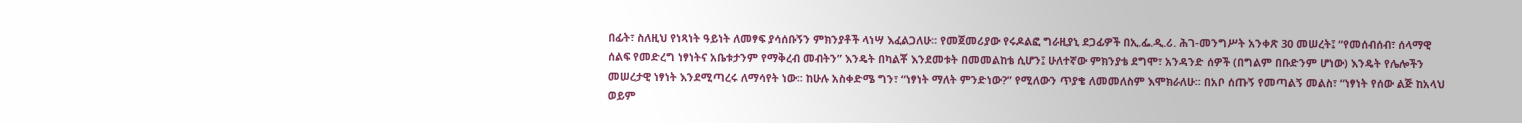በፊት፣ ስለዚህ የነጻነት ዓይነት ለመፃፍ ያሳሰቡኝን ምክንያቶች ላነሣ እፈልጋለሁ፡፡ የመጀመሪያው የሩዶልፎ ግራዚያኒ ደጋፊዎች በኢ.ፌ.ዲ.ሪ. ሕገ-መንግሥት አንቀጽ 30 መሠረት፤ “የመሰብሰብ፣ ሰላማዊ ሰልፍ የመድረግ ነፃነትና አቤቱታንም የማቅረብ መብትን” እንዴት በካልቾ እንደመቱት በመመልከቴ ሲሆን፤ ሁለተኛው ምክንያቴ ደግሞ፣ አንዳንድ ሰዎች (በግልም በቡድንም ሆነው) እንዴት የሌሎችን መሠረታዊ ነፃነት እንደሚጣረሩ ለማሳየት ነው፡፡ ከሁሉ አስቀድሜ ግን፣ “ነፃነት ማለት ምንድነው?” የሚለውን ጥያቄ ለመመለስም እሞክራለሁ፡፡ በአቦ ሰጡኝ የመጣልኝ መልስ፣ “ነፃነት የሰው ልጅ ከአላህ ወይም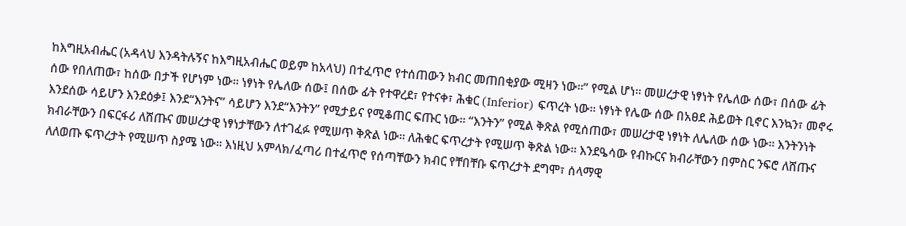ከእግዚአብሔር (አዳላህ እንዳትሉኝና ከእግዚአብሔር ወይም ከአላህ) በተፈጥሮ የተሰጠውን ክብር መጠበቂያው ሚዛን ነው፡፡” የሚል ሆነ፡፡ መሠረታዊ ነፃነት የሌለው ሰው፣ በሰው ፊት ሰው የበለጠው፣ ከሰው በታች የሆነም ነው፡፡ ነፃነት የሌለው ሰው፤ በሰው ፊት የተዋረደ፣ የተናቀ፣ ሕቁር (Inferior) ፍጥረት ነው፡፡ ነፃነት የሌው ሰው በአፀደ ሕይወት ቢኖር እንኳን፣ መኖሩ እንደሰው ሳይሆን እንደዕቃ፤ እንደ“እንትና” ሳይሆን እንደ“እንትን” የሚታይና የሚቆጠር ፍጡር ነው፡፡ “እንትን” የሚል ቅጽል የሚሰጠው፣ መሠረታዊ ነፃነት ለሌለው ሰው ነው፡፡ እንትንነት ክብራቸውን በፍርፋሪ ለሸጡና መሠረታዊ ነፃነታቸውን ለተገፈፉ የሚሠጥ ቅጽል ነው፡፡ ለሕቁር ፍጥረታት የሚሠጥ ቅጽል ነው፡፡ እንደዔሳው የብኩርና ክብራቸውን በምስር ንፍሮ ለሸጡና ለለወጡ ፍጥረታት የሚሠጥ ስያሜ ነው፡፡ እነዚህ አምላክ/ፈጣሪ በተፈጥሮ የሰጣቸውን ክብር የቸበቸቡ ፍጥረታት ደግሞ፣ ሰላማዊ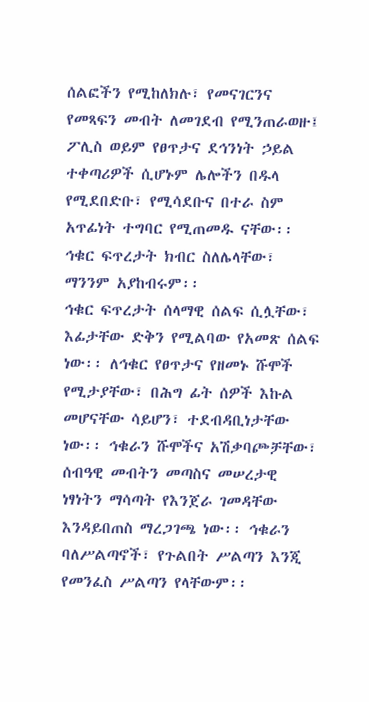ሰልፎችን የሚከለክሉ፣ የመናገርንና የመጻፍን መብት ለመገደብ የሚንጠራወዙ፤ ፖሊስ ወይም የፀጥታና ደኅንነት ኃይል ተቀጣሪዎች ሲሆኑም ሌሎችን በዱላ የሚደበድቡ፣ የሚሳደቡና በተራ ስም አጥፊነት ተግባር የሚጠመዱ ናቸው፡፡ ኅቁር ፍጥረታት ክብር ስለሌላቸው፣ ማንንም አያከብሩም፡፡
ኅቁር ፍጥረታት ሰላማዊ ሰልፍ ሲሏቸው፣ እፊታቸው ድቅን የሚልባው የአመጽ ሰልፍ ነው፡፡ ለኅቁር የፀጥታና የዘመኑ ሹሞች የሚታያቸው፣ በሕግ ፊት ሰዎች እኩል መሆናቸው ሳይሆን፣ ተደብዳቢነታቸው ነው፡፡ ኅቁራን ሹሞችና አሽቃባጮቻቸው፣ ሰብዓዊ መብትን መጣስና መሠረታዊ ነፃነትን ማሳጣት የእንጀራ ገመዳቸው እንዳይበጠስ ማረጋገጫ ነው፡፡ ኅቁራን ባለሥልጣኖች፣ የጉልበት ሥልጣን እንጂ የመንፈስ ሥልጣን የላቸውም፡፡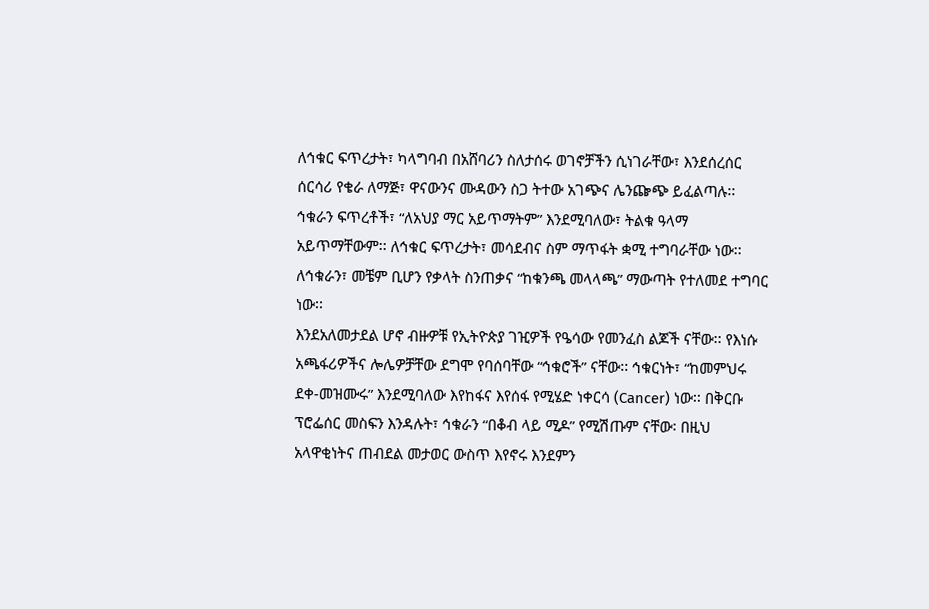ለኅቁር ፍጥረታት፣ ካላግባብ በአሸባሪን ስለታሰሩ ወገኖቻችን ሲነገራቸው፣ እንደሰረሰር ሰርሳሪ የቄራ ለማጅ፣ ዋናውንና ሙዳውን ስጋ ትተው አገጭና ሌንጬጭ ይፈልጣሉ፡፡ ኅቁራን ፍጥረቶች፣ “ለአህያ ማር አይጥማትም” እንደሚባለው፣ ትልቁ ዓላማ አይጥማቸውም፡፡ ለኅቁር ፍጥረታት፣ መሳደብና ስም ማጥፋት ቋሚ ተግባራቸው ነው፡፡ ለኅቁራን፣ መቼም ቢሆን የቃላት ስንጠቃና “ከቁንጫ መላላጫ” ማውጣት የተለመደ ተግባር ነው፡፡
እንደአለመታደል ሆኖ ብዙዎቹ የኢትዮጵያ ገዢዎች የዔሳው የመንፈስ ልጆች ናቸው፡፡ የእነሱ አጫፋሪዎችና ሎሌዎቻቸው ደግሞ የባሰባቸው “ኅቁሮች” ናቸው፡፡ ኅቁርነት፣ “ከመምህሩ ደቀ-መዝሙሩ” እንደሚባለው እየከፋና እየሰፋ የሚሄድ ነቀርሳ (Cancer) ነው፡፡ በቅርቡ ፕሮፌሰር መስፍን እንዳሉት፣ ኅቁራን “በቆብ ላይ ሚዶ” የሚሽጡም ናቸው፡ በዚህ አላዋቂነትና ጠብደል መታወር ውስጥ እየኖሩ እንደምን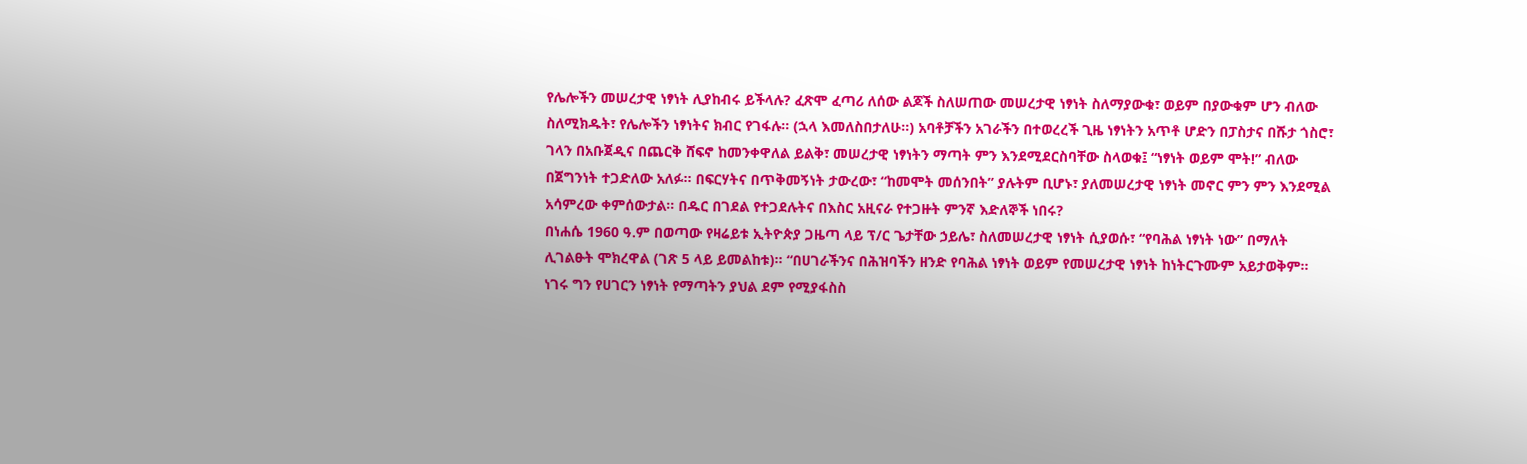የሌሎችን መሠረታዊ ነፃነት ሊያከብሩ ይችላሉ? ፈጽሞ ፈጣሪ ለሰው ልጆች ስለሠጠው መሠረታዊ ነፃነት ስለማያውቁ፣ ወይም በያውቁም ሆን ብለው ስለሚክዱት፣ የሌሎችን ነፃነትና ክብር የገፋሉ፡፡ (ኋላ እመለስበታለሁ፡፡) አባቶቻችን አገራችን በተወረረች ጊዜ ነፃነትን አጥቶ ሆድን በፓስታና በሹታ ጎስሮ፣ ገላን በአቡጀዲና በጨርቅ ሸፍኖ ከመንቀዋለል ይልቅ፣ መሠረታዊ ነፃነትን ማጣት ምን እንደሚደርስባቸው ስላወቁ፤ “ነፃነት ወይም ሞት!” ብለው በጀግንነት ተጋድለው አለፉ፡፡ በፍርሃትና በጥቅመኝነት ታውረው፣ “ከመሞት መሰንበት” ያሉትም ቢሆኑ፣ ያለመሠረታዊ ነፃነት መኖር ምን ምን እንደሚል አሳምረው ቀምሰውታል፡፡ በዱር በገደል የተጋደሉትና በእስር አዚናራ የተጋዙት ምንኛ እድለኞች ነበሩ?
በነሐሴ 1960 ዓ.ም በወጣው የዛሬይቱ ኢትዮጵያ ጋዜጣ ላይ ፕ/ር ጌታቸው ኃይሌ፣ ስለመሠረታዊ ነፃነት ሲያወሱ፣ “የባሕል ነፃነት ነው” በማለት ሊገልፁት ሞክረዋል (ገጽ 5 ላይ ይመልከቱ)፡፡ “በሀገራችንና በሕዝባችን ዘንድ የባሕል ነፃነት ወይም የመሠረታዊ ነፃነት ከነትርጉሙም አይታወቅም፡፡ ነገሩ ግን የሀገርን ነፃነት የማጣትን ያህል ደም የሚያፋስስ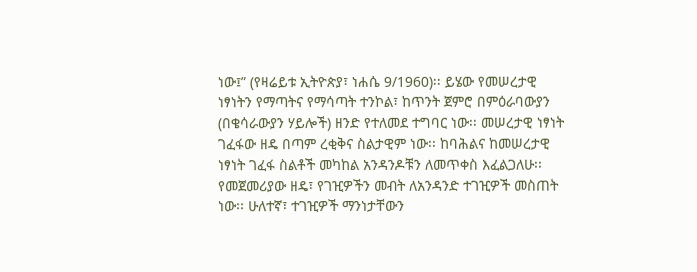ነው፤” (የዛሬይቱ ኢትዮጵያ፣ ነሐሴ 9/1960)፡፡ ይሄው የመሠረታዊ ነፃነትን የማጣትና የማሳጣት ተንኮል፣ ከጥንት ጀምሮ በምዕራባውያን (በቄሳራውያን ሃይሎች) ዘንድ የተለመደ ተግባር ነው፡፡ መሠረታዊ ነፃነት ገፈፋው ዘዴ በጣም ረቂቅና ስልታዊም ነው፡፡ ከባሕልና ከመሠረታዊ ነፃነት ገፈፋ ስልቶች መካከል አንዳንዶቹን ለመጥቀስ እፈልጋለሁ፡፡ የመጀመሪያው ዘዴ፣ የገዢዎችን መብት ለአንዳንድ ተገዢዎች መስጠት ነው፡፡ ሁለተኛ፣ ተገዢዎች ማንነታቸውን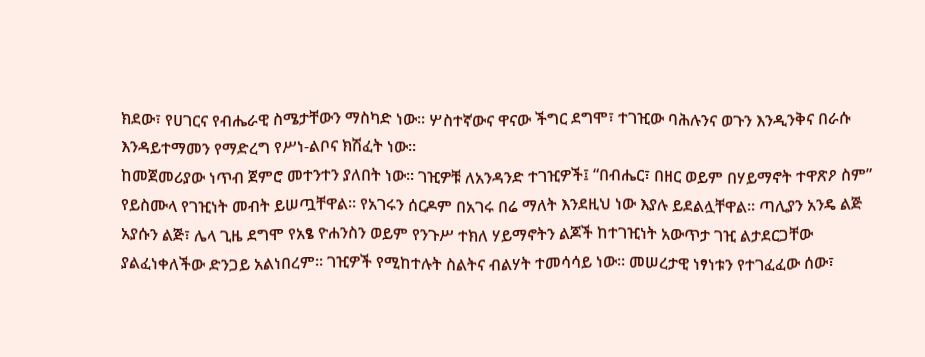ክደው፣ የሀገርና የብሔራዊ ስሜታቸውን ማስካድ ነው፡፡ ሦስተኛውና ዋናው ችግር ደግሞ፣ ተገዢው ባሕሉንና ወጉን እንዲንቅና በራሱ እንዳይተማመን የማድረግ የሥነ-ልቦና ክሽፈት ነው፡፡
ከመጀመሪያው ነጥብ ጀምሮ መተንተን ያለበት ነው፡፡ ገዢዎቹ ለአንዳንድ ተገዢዎች፤ “በብሔር፣ በዘር ወይም በሃይማኖት ተዋጽዖ ስም” የይስሙላ የገዢነት መብት ይሠጧቸዋል፡፡ የአገሩን ሰርዶም በአገሩ በሬ ማለት እንደዚህ ነው እያሉ ይደልሏቸዋል፡፡ ጣሊያን አንዴ ልጅ አያሱን ልጅ፣ ሌላ ጊዜ ደግሞ የአፄ ዮሐንስን ወይም የንጉሥ ተክለ ሃይማኖትን ልጆች ከተገዢነት አውጥታ ገዢ ልታደርጋቸው ያልፈነቀለችው ድንጋይ አልነበረም፡፡ ገዢዎች የሚከተሉት ስልትና ብልሃት ተመሳሳይ ነው፡፡ መሠረታዊ ነፃነቱን የተገፈፈው ሰው፣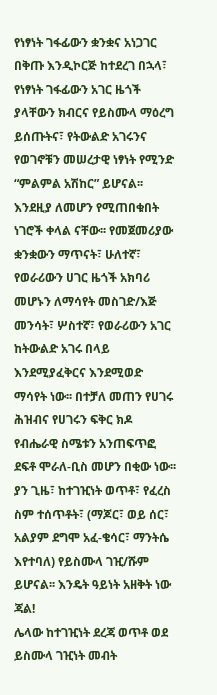የነፃነት ገፋፊውን ቋንቋና አነጋገር በቅጡ እንዲኮርጅ ከተደረገ በኋላ፣ የነፃነት ገፋፊውን አገር ዜጎች ያላቸውን ክብርና የይስሙላ ማዕረግ ይሰጡትና፣ የትውልድ አገሩንና የወገኖቹን መሠረታዊ ነፃነት የሚንድ “ምልምል አሽከር” ይሆናል፡፡ እንደዚያ ለመሆን የሚጠበቁበት ነገሮች ቀላል ናቸው፡፡ የመጀመሪያው ቋንቋውን ማጥናት፣ ሁለተኛ፣ የወራሪውን ሀገር ዜጎች አክባሪ መሆኑን ለማሳየት መስገድ/እጅ መንሳት፣ ሦስተኛ፣ የወራሪውን አገር ከትውልድ አገሩ በላይ እንደሚያፈቅርና እንደሚወድ ማሳየት ነው፡፡ በተቻለ መጠን የሀገሩ ሕዝብና የሀገሩን ፍቅር ክዶ የብሔራዊ ስሜቱን አንጠፍጥፎ ደፍቶ ሞራለ-ቢስ መሆን በቂው ነው፡፡ ያን ጊዜ፣ ከተገዢነት ወጥቶ፣ የፈረስ ስም ተሰጥቶት፣ (ማጆር፣ ወይ ሰር፣ አልያም ደግሞ አፈ-ቄሳር፣ ማንትሴ እየተባለ) የይስሙላ ገዢ/ሹም ይሆናል፡፡ እንዴት ዓይነት አዘቅት ነው ጃል!
ሌላው ከተገዢነት ደረጃ ወጥቶ ወደ ይስሙላ ገዢነት መብት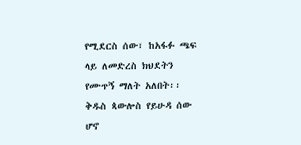የሚደርስ ሰው፣ ከአፋፉ ጫፍ ላይ ለመድረስ ክህደትን የሙጥኝ ማለት አለበት፡፡ ቅዱስ ጳውሎስ የይሁዳ ሰው ሆኖ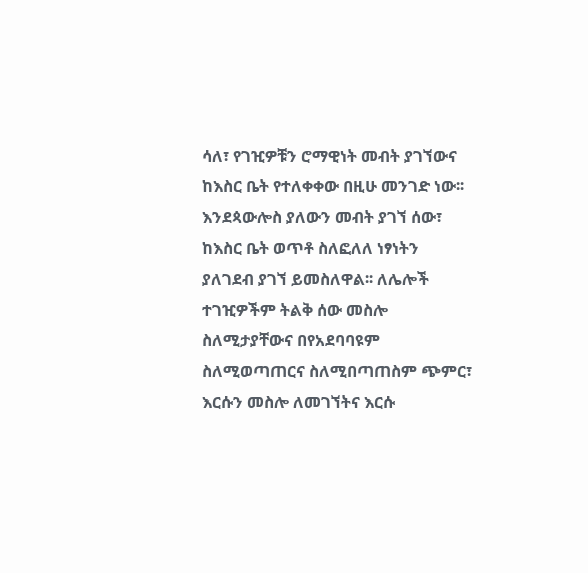ሳለ፣ የገዢዎቹን ሮማዊነት መብት ያገኘውና ከእስር ቤት የተለቀቀው በዚሁ መንገድ ነው፡፡ እንደጳውሎስ ያለውን መብት ያገኘ ሰው፣ ከእስር ቤት ወጥቶ ስለፎለለ ነፃነትን ያለገደብ ያገኘ ይመስለዋል፡፡ ለሌሎች ተገዢዎችም ትልቅ ሰው መስሎ ስለሚታያቸውና በየአደባባዩም ስለሚወጣጠርና ስለሚበጣጠስም ጭምር፣ እርሱን መስሎ ለመገኘትና እርሱ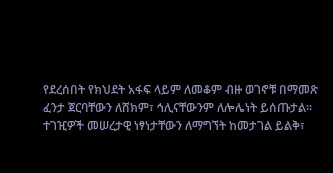የደረሰበት የክህደት አፋፍ ላይም ለመቆም ብዙ ወገኖቹ በማመጽ ፈንታ ጀርባቸውን ለሸክም፣ ኅሊናቸውንም ለሎሌነት ይሰጡታል፡፡ ተገዢዎች መሠረታዊ ነፃነታቸውን ለማግኘት ከመታገል ይልቅ፣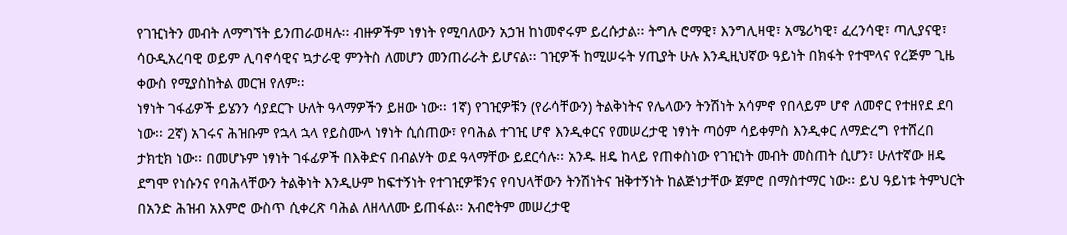የገዢነትን መብት ለማግኘት ይንጠራወዛሉ፡፡ ብዙዎችም ነፃነት የሚባለውን አኃዝ ከነመኖሩም ይረሱታል፡፡ ትግሉ ሮማዊ፣ እንግሊዛዊ፣ አሜሪካዊ፣ ፈረንሳዊ፣ ጣሊያናዊ፣ ሳዑዲአረባዊ ወይም ሊባኖሳዊና ኳታራዊ ምንትስ ለመሆን መንጠራራት ይሆናል፡፡ ገዢዎች ከሚሠሩት ሃጢያት ሁሉ እንዲዚህኛው ዓይነት በክፋት የተሞላና የረጅም ጊዜ ቀውስ የሚያስከትል መርዝ የለም፡፡
ነፃነት ገፋፊዎች ይሄንን ሳያደርጉ ሁለት ዓላማዎችን ይዘው ነው፡፡ 1ኛ) የገዢዎቹን (የራሳቸውን) ትልቅነትና የሌላውን ትንሽነት አሳምኖ የበላይም ሆኖ ለመኖር የተዘየደ ደባ ነው፡፡ 2ኛ) አገሩና ሕዝቡም የኋላ ኋላ የይስሙላ ነፃነት ሲሰጠው፣ የባሕል ተገዢ ሆኖ እንዲቀርና የመሠረታዊ ነፃነት ጣዕም ሳይቀምስ እንዲቀር ለማድረግ የተሸረበ ታክቲክ ነው፡፡ በመሆኑም ነፃነት ገፋፊዎች በእቅድና በብልሃት ወደ ዓላማቸው ይደርሳሉ፡፡ አንዱ ዘዴ ከላይ የጠቀስነው የገዢነት መብት መስጠት ሲሆን፣ ሁለተኛው ዘዴ ደግሞ የነሱንና የባሕላቸውን ትልቅነት እንዲሁም ከፍተኝነት የተገዢዎቹንና የባህላቸውን ትንሽነትና ዝቅተኝነት ከልጅነታቸው ጀምሮ በማስተማር ነው፡፡ ይህ ዓይነቱ ትምህርት በአንድ ሕዝብ አእምሮ ውስጥ ሲቀረጽ ባሕል ለዘላለሙ ይጠፋል፡፡ አብሮትም መሠረታዊ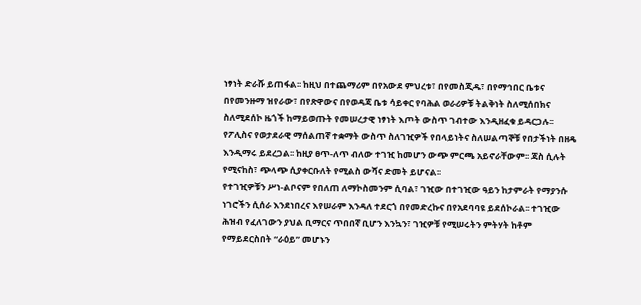ነፃነት ድራሹ ይጠፋል፡፡ ከዚህ በተጨማሪም በየአውደ ምህረቱ፣ በየመስጂዱ፣ በየማኅበር ቤቱና በየመንዙማ ዝየራው፣ በየጽዋውና በየወዳጃ ቤቱ ሳይቀር የባሕል ወራሪዎቹ ትልቅነት ስለሚሰበክና ስለሚደሰኮ ዜጎች ከማይወጡት የመሠረታዊ ነፃነት እጦት ውስጥ ገብተው እንዲዘፈቁ ይዳርጋሉ፡፡ የፖሊስና የወታደራዊ ማሰልጠኛ ተቋማት ውስጥ ስለገዢዎች የበላይነትና ስለሠልጣኞቹ የበታችነት በዘዴ እንዲማሩ ይደረጋል፡፡ ከዚያ ፀጥ-ለጥ ብለው ተገዢ ከመሆን ውጭ ምርጫ አይኖራቸውም፡፡ ጃስ ሲሉት የሚናከስ፣ ጭላጭ ሲያቀርቡለት የሚልስ ውሻና ድመት ይሆናል፡፡
የተገዢዎቹን ሥነ-ልቦናም የበለጠ ለማኮስመንም ሲባል፣ ገዢው በተገዢው ዓይን ከታምራት የማያንሱ ነገሮችን ሲሰራ እንደነበረና እየሠራም እንዳለ ተደርጎ በየመድረኩና በየአደባባዩ ይደሰኮራል፡፡ ተገዢው ሕዝብ የፈለገውን ያህል ቢማርና ጥበበኛ ቢሆን እንኳን፣ ገዢዎቹ የሚሠሩትን ምትሃት ከቶም የማይደርስበት “ራዕይ” መሆኑን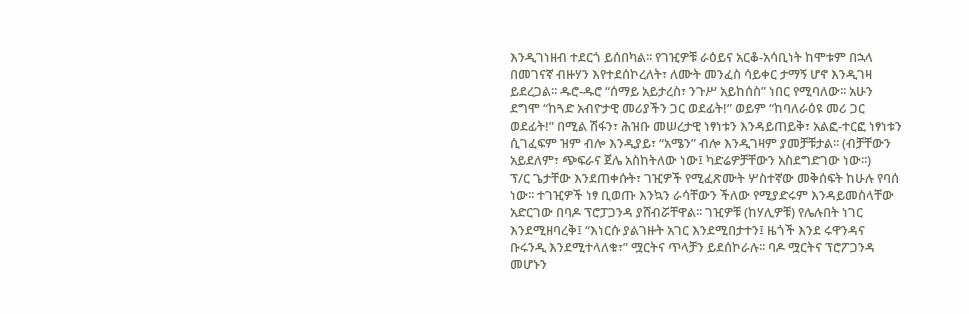እንዲገነዘብ ተደርጎ ይሰበካል፡፡ የገዢዎቹ ራዕይና አርቆ-አሳቢነት ከሞቱም በኋላ በመገናኛ ብዙሃን እየተደሰኮረለት፣ ለሙት መንፈስ ሳይቀር ታማኝ ሆኖ እንዲገዛ ይደረጋል፡፡ ዱሮ-ዱሮ “ሰማይ አይታረስ፣ ንጉሥ አይከሰስ” ነበር የሚባለው፡፡ አሁን ደግሞ “ከጓድ አብዮታዊ መሪያችን ጋር ወደፊት!” ወይም “ከባለራዕዩ መሪ ጋር ወደፊት!” በሚል ሽፋን፣ ሕዝቡ መሠረታዊ ነፃነቱን እንዳይጠይቅ፣ አልፎ-ተርፎ ነፃነቱን ሲገፈፍም ዝም ብሎ እንዲያይ፣ “አሜን” ብሎ እንዲገዛም ያመቻቹታል፡፡ (ብቻቸውን አይደለም፣ ጭፍራና ጀሌ አስከትለው ነው፤ ካድሬዎቻቸውን አስደግድገው ነው፡፡)
ፕ/ር ጌታቸው እንደጠቀሱት፣ ገዢዎች የሚፈጽሙት ሦስተኛው መቅሰፍት ከሁሉ የባሰ ነው፡፡ ተገዢዎች ነፃ ቢወጡ እንኳን ራሳቸውን ችለው የሚያድሩም እንዳይመስላቸው አድርገው በባዶ ፕሮፓጋንዳ ያሸብሯቸዋል፡፡ ገዢዎቹ (ከሃሊዎቹ) የሌሉበት ነገር እንደሚዘባረቅ፤ “እነርሱ ያልገዙት አገር እንደሚበታተን፤ ዜጎች እንደ ሩዋንዳና ቡሩንዲ እንደሚተላለቁ፣” ሟርትና ጥላቻን ይደሰኮራሉ፡፡ ባዶ ሟርትና ፕሮፖጋንዳ መሆኑን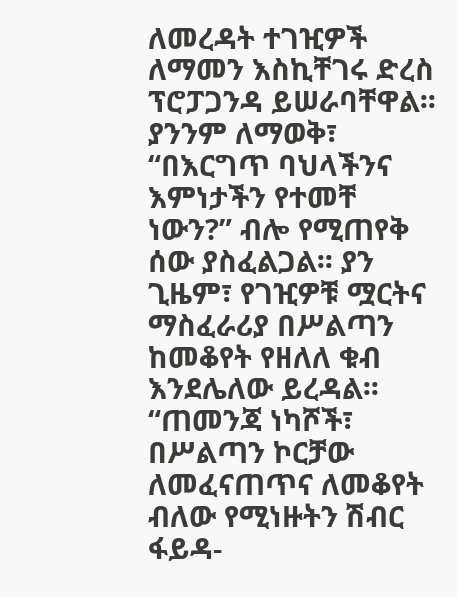ለመረዳት ተገዢዎች ለማመን እስኪቸገሩ ድረስ ፕሮፓጋንዳ ይሠራባቸዋል፡፡ ያንንም ለማወቅ፣ “በእርግጥ ባህላችንና እምነታችን የተመቸ ነውን?” ብሎ የሚጠየቅ ሰው ያስፈልጋል፡፡ ያን ጊዜም፣ የገዢዎቹ ሟርትና ማስፈራሪያ በሥልጣን ከመቆየት የዘለለ ቁብ እንደሌለው ይረዳል፡፡ “ጠመንጃ ነካሾች፣ በሥልጣን ኮርቻው ለመፈናጠጥና ለመቆየት ብለው የሚነዙትን ሽብር ፋይዳ-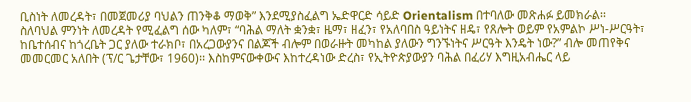ቢስነት ለመረዳት፣ በመጀመሪያ ባህልን ጠንቅቆ ማወቅ” እንደሚያስፈልግ ኤድዋርድ ሳይድ Orientalism በተባለው መጽሐፉ ይመክራል፡፡
ስለባህል ምንነት ለመረዳት የሚፈልግ ሰው ካለም፣ “ባሕል ማለት ቋንቋ፣ ዜማ፣ ዘፈን፣ የአለባበስ ዓይነትና ዘዴ፣ የጸሎት ወይም የአምልኮ ሥነ-ሥርዓት፣ ከቤተሰብና ከጎረቤት ጋር ያለው ተራክቦ፣ በአረጋውያንና በልጆች ብሎም በወራዙት መካከል ያለውን ግንኙነትና ሥርዓት እንዴት ነው?” ብሎ መጠየቅና መመርመር አለበት (ፕ/ር ጌታቸው፣ 1960)፡፡ እስከምናውቀውና እከተረዳነው ድረስ፣ የኢትዮጵያውያን ባሕል በፈሪሃ እግዚአብሔር ላይ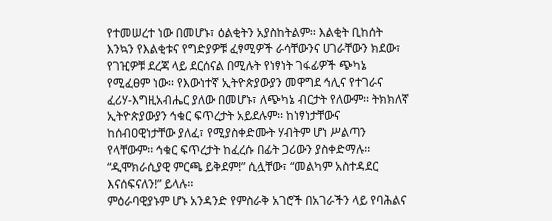የተመሠረተ ነው በመሆኑ፣ ዕልቂትን አያስከትልም፡፡ እልቂት ቢከሰት እንኳን የእልቂቱና የግድያዎቹ ፈፃሚዎች ራሳቸውንና ሀገራቸውን ክደው፣ የገዢዎቹ ደረጃ ላይ ደርሰናል በሚሉት የነፃነት ገፋፊዎች ጭካኔ የሚፈፀም ነው፡፡ የእውነተኛ ኢትዮጵያውያን መዋግደ ኅሊና የተገራና ፈሪሃ-እግዚአብሔር ያለው በመሆኑ፣ ለጭካኔ ብርታት የለውም፡፡ ትክክለኛ ኢትዮጵያውያን ኅቁር ፍጥረታት አይደሉም፡፡ ከነፃነታቸውና ከሰብዐዊነታቸው ያለፈ፣ የሚያስቀድሙት ሃብትም ሆነ ሥልጣን የላቸውም፡፡ ኅቁር ፍጥረታት ከፈረሱ በፊት ጋሪውን ያስቀድማሉ፡፡ “ዲሞክራሲያዊ ምርጫ ይቅደም!” ሲሏቸው፣ “መልካም አስተዳደር እናሰፍናለን!” ይላሉ፡፡
ምዕራባዊያኑም ሆኑ አንዳንድ የምስራቅ አገሮች በአገራችን ላይ የባሕልና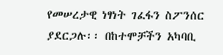የመሠረታዊ ነፃነት ገፈፋን ስፖንሰር ያደርጋሉ፡፡ በከተሞቻችን አካባቢ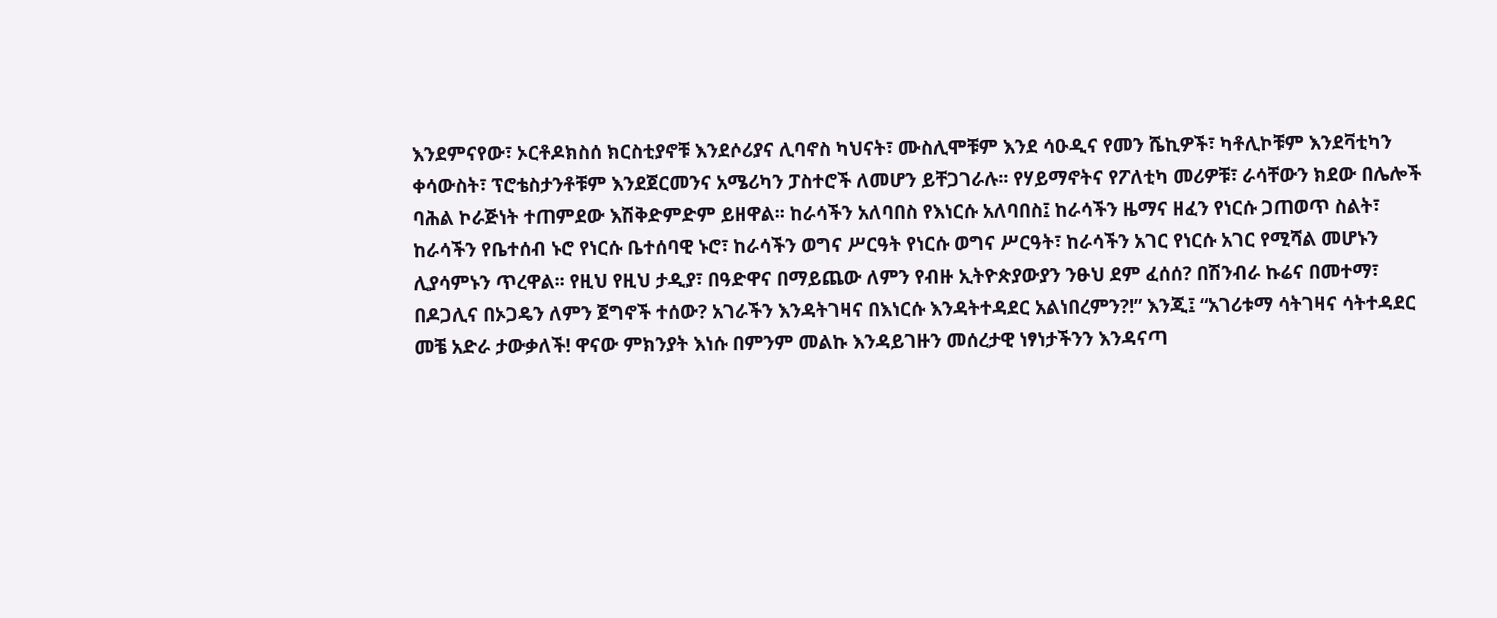እንደምናየው፣ ኦርቶዶክስሰ ክርስቲያኖቹ እንደሶሪያና ሊባኖስ ካህናት፣ ሙስሊሞቹም እንደ ሳዑዲና የመን ሼኪዎች፣ ካቶሊኮቹም እንደቫቲካን ቀሳውስት፣ ፕሮቴስታንቶቹም እንደጀርመንና አሜሪካን ፓስተሮች ለመሆን ይቸጋገራሉ፡፡ የሃይማኖትና የፖለቲካ መሪዎቹ፣ ራሳቸውን ክደው በሌሎች ባሕል ኮራጅነት ተጠምደው እሽቅድምድም ይዘዋል፡፡ ከራሳችን አለባበስ የእነርሱ አለባበስ፤ ከራሳችን ዜማና ዘፈን የነርሱ ጋጠወጥ ስልት፣ ከራሳችን የቤተሰብ ኑሮ የነርሱ ቤተሰባዊ ኑሮ፣ ከራሳችን ወግና ሥርዓት የነርሱ ወግና ሥርዓት፣ ከራሳችን አገር የነርሱ አገር የሚሻል መሆኑን ሊያሳምኑን ጥረዋል፡፡ የዚህ የዚህ ታዲያ፣ በዓድዋና በማይጨው ለምን የብዙ ኢትዮጵያውያን ንፁህ ደም ፈሰሰ? በሽንብራ ኩሬና በመተማ፣ በዶጋሊና በኦጋዴን ለምን ጀግኖች ተሰው? አገራችን እንዳትገዛና በእነርሱ እንዳትተዳደር አልነበረምን?!” እንጂ፤ “አገሪቱማ ሳትገዛና ሳትተዳደር መቼ አድራ ታውቃለች! ዋናው ምክንያት እነሱ በምንም መልኩ እንዳይገዙን መሰረታዊ ነፃነታችንን እንዳናጣ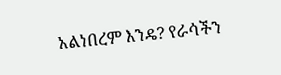አልነበረም እንዴ? የራሳችን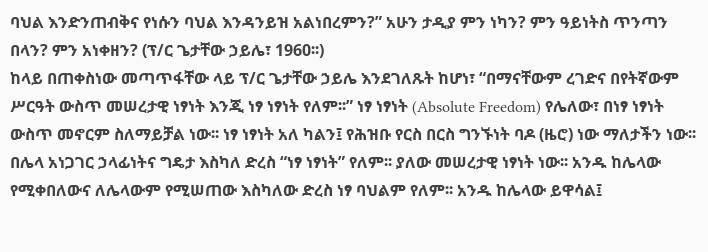ባህል እንድንጠብቅና የነሱን ባህል እንዳንይዝ አልነበረምን?” አሁን ታዲያ ምን ነካን? ምን ዓይነትስ ጥንጣን በላን? ምን አነቀዘን? (ፕ/ር ጌታቸው ኃይሌ፣ 1960፡፡)
ከላይ በጠቀስነው መጣጥፋቸው ላይ ፕ/ር ጌታቸው ኃይሌ እንደገለጹት ከሆነ፣ “በማናቸውም ረገድና በየትኛውም ሥርዓት ውስጥ መሠረታዊ ነፃነት እንጂ ነፃ ነፃነት የለም፡፡” ነፃ ነፃነት (Absolute Freedom) የሌለው፣ በነፃ ነፃነት ውስጥ መኖርም ስለማይቻል ነው፡፡ ነፃ ነፃነት አለ ካልን፤ የሕዝቡ የርስ በርስ ግንኙነት ባዶ (ዜሮ) ነው ማለታችን ነው፡፡ በሌላ አነጋገር ኃላፊነትና ግዴታ እስካለ ድረስ “ነፃ ነፃነት” የለም፡፡ ያለው መሠረታዊ ነፃነት ነው፡፡ አንዱ ከሌላው የሚቀበለውና ለሌላውም የሚሠጠው እስካለው ድረስ ነፃ ባህልም የለም፡፡ አንዱ ከሌላው ይዋሳል፤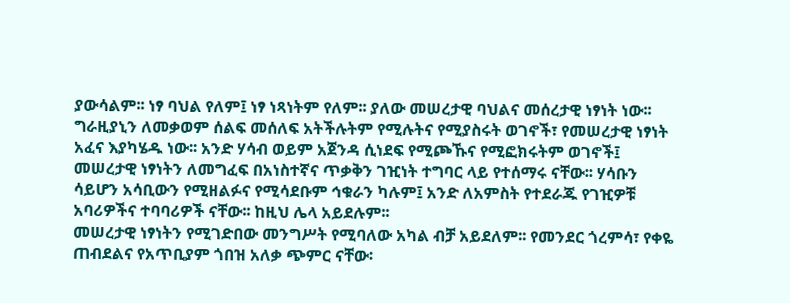ያውሳልም፡፡ ነፃ ባህል የለም፤ ነፃ ነጻነትም የለም፡፡ ያለው መሠረታዊ ባህልና መሰረታዊ ነፃነት ነው፡፡ ግራዚያኒን ለመቃወም ሰልፍ መሰለፍ አትችሉትም የሚሉትና የሚያስሩት ወገኖች፣ የመሠረታዊ ነፃነት አፈና እያካሄዱ ነው፡፡ አንድ ሃሳብ ወይም አጀንዳ ሲነደፍ የሚጮኹና የሚፎክሩትም ወገኖች፤ መሠረታዊ ነፃነትን ለመግፈፍ በአነስተኛና ጥቃቅን ገዢነት ተግባር ላይ የተሰማሩ ናቸው፡፡ ሃሳቡን ሳይሆን አሳቢውን የሚዘልፉና የሚሳደቡም ኅቁራን ካሉም፤ አንድ ለአምስት የተደራጁ የገዢዎቹ አባሪዎችና ተባባሪዎች ናቸው፡፡ ከዚህ ሌላ አይደሉም፡፡
መሠረታዊ ነፃነትን የሚገድበው መንግሥት የሚባለው አካል ብቻ አይደለም፡፡ የመንደር ጎረምሳ፣ የቀዬ ጠብደልና የአጥቢያም ጎበዝ አለቃ ጭምር ናቸው፡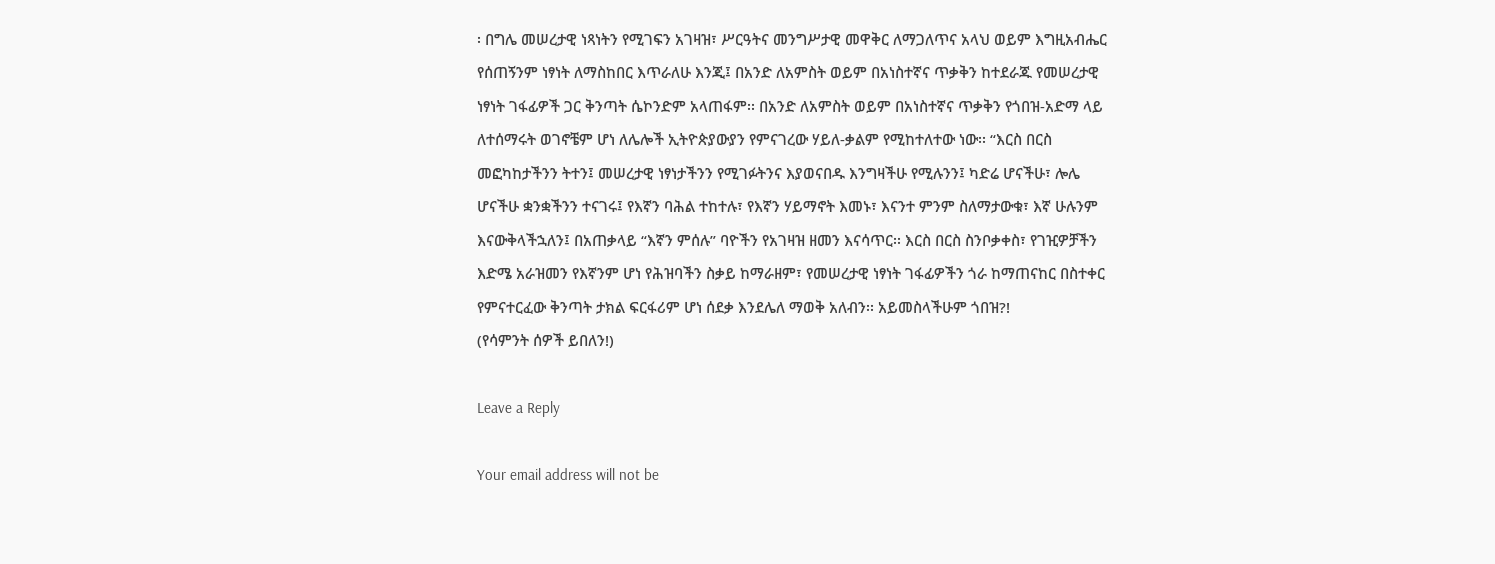፡ በግሌ መሠረታዊ ነጻነትን የሚገፍን አገዛዝ፣ ሥርዓትና መንግሥታዊ መዋቅር ለማጋለጥና አላህ ወይም እግዚአብሔር የሰጠኝንም ነፃነት ለማስከበር እጥራለሁ እንጂ፤ በአንድ ለአምስት ወይም በአነስተኛና ጥቃቅን ከተደራጁ የመሠረታዊ ነፃነት ገፋፊዎች ጋር ቅንጣት ሴኮንድም አላጠፋም፡፡ በአንድ ለአምስት ወይም በአነስተኛና ጥቃቅን የጎበዝ-አድማ ላይ ለተሰማሩት ወገኖቼም ሆነ ለሌሎች ኢትዮጵያውያን የምናገረው ሃይለ-ቃልም የሚከተለተው ነው፡፡ “እርስ በርስ መፎካከታችንን ትተን፤ መሠረታዊ ነፃነታችንን የሚገፉትንና እያወናበዱ እንግዛችሁ የሚሉንን፤ ካድሬ ሆናችሁ፣ ሎሌ ሆናችሁ ቋንቋችንን ተናገሩ፤ የእኛን ባሕል ተከተሉ፣ የእኛን ሃይማኖት እመኑ፣ እናንተ ምንም ስለማታውቁ፣ እኛ ሁሉንም እናውቅላችኋለን፤ በአጠቃላይ “እኛን ምሰሉ” ባዮችን የአገዛዝ ዘመን እናሳጥር፡፡ እርስ በርስ ስንቦቃቀስ፣ የገዢዎቻችን እድሜ አራዝመን የእኛንም ሆነ የሕዝባችን ስቃይ ከማራዘም፣ የመሠረታዊ ነፃነት ገፋፊዎችን ጎራ ከማጠናከር በስተቀር የምናተርፈው ቅንጣት ታክል ፍርፋሪም ሆነ ሰደቃ እንደሌለ ማወቅ አለብን፡፡ አይመስላችሁም ጎበዝ?!
(የሳምንት ሰዎች ይበለን!)

Leave a Reply

Your email address will not be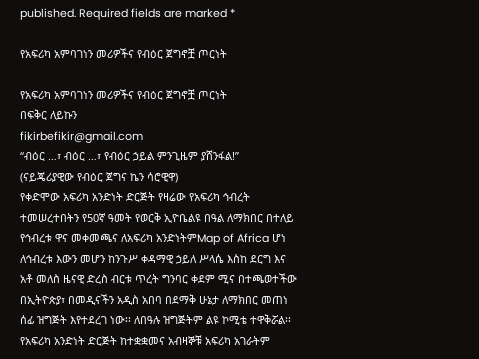published. Required fields are marked *

የአፍሪካ አምባገነን መሪዎችና የብዕር ጀግኖቿ ጦርነት

የአፍሪካ አምባገነን መሪዎችና የብዕር ጀግኖቿ ጦርነት
በፍቅር ለይኩን
fikirbefikir@gmail.com
“ብዕር …፣ ብዕር …፣ የብዕር ኃይል ምንጊዜም ያሸንፋል!”
(ናይጄሪያዊው የብዕር ጀግና ኬን ሳሮዊዋ)
የቀድሞው አፍሪካ አንድነት ድርጅት የዛሬው የአፍሪካ ኅብረት ተመሠረተበትን የ50ኛ ዓመት የወርቅ ኢዮቤልዩ በዓል ለማክበር በተለይ የኅብረቱ ዋና መቀመጫና ለአፍሪካ አንድነትምMap of Africa ሆነ ለኅብረቱ እውን መሆን ከንጉሥ ቀዳማዊ ኃይለ ሥላሴ እስከ ደርግ እና አቶ መለስ ዜናዊ ድረስ ብርቱ ጥረት ግንባር ቀደም ሚና በተጫወተችው በኢትዮጵያ፣ በመዲናችን አዲስ አበባ በደማቅ ሁኔታ ለማክበር መጠነ ሰፊ ዝግጅት እየተደረገ ነው፡፡ ለበዓሉ ዝግጅትም ልዩ ኮሚቴ ተዋቅሯል፡፡
የአፍሪካ አንድነት ድርጅት ከተቋቋመና አብዛኞቹ አፍሪካ አገራትም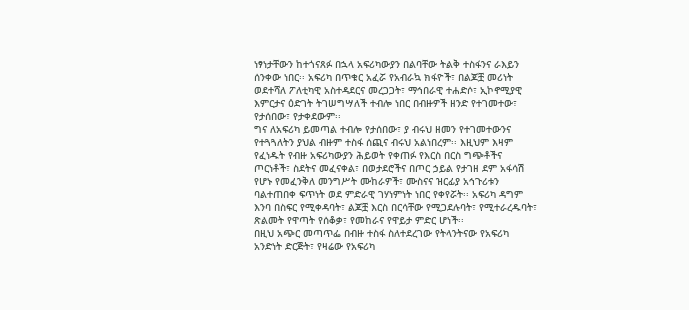ነፃነታቸውን ከተጎናጸፉ በኋላ አፍሪካውያን በልባቸው ትልቅ ተስፋንና ራእይን ሰንቀው ነበር፡፡ አፍሪካ በጥቁር አፈሯ የአብራኳ ክፋዮች፣ በልጆቿ መሪነት ወደተሻለ ፖለቲካዊ አስተዳደርና መረጋጋት፣ ማኅበራዊ ተሐድሶ፣ ኢኮኖሚያዊ እምርታና ዕድገት ትገሠግሣለች ተብሎ ነበር በብዙዎች ዘንድ የተገመተው፣ የታሰበው፣ የታቀደውም፡፡
ግና ለአፍሪካ ይመጣል ተብሎ የታሰበው፣ ያ ብሩህ ዘመን የተገመተውንና የተጓጓለትን ያህል ብዙም ተስፋ ሰጪና ብሩህ አልነበረም፡፡ እዚህም እዛም የፈነዱት የብዙ አፍሪካውያን ሕይወት የቀጠፉ የእርስ በርስ ግጭቶችና ጦርነቶች፣ ስደትና መፈናቀል፣ በወታደሮችና በጦር ኃይል የታገዘ ደም አፋሳሽ የሆኑ የመፈንቅለ መንግሥት ሙከራዎች፣ ሙስናና ዝርፊያ አኅጉሪቱን ባልተጠበቀ ፍጥነት ወደ ምድራዊ ገሃነምነት ነበር የቀየሯት፡፡ አፍሪካ ዳግም እንባ በስፍር የሚቀዳባት፣ ልጆቿ እርስ በርሳቸው የሚጋደሉባት፣ የሚተራረዱባት፣ ጽልመት የዋጣት የሰቆቃ፣ የመከራና የዋይታ ምድር ሆነች፡፡
በዚህ አጭር መጣጥፌ በብዙ ተስፋ ስለተደረገው የትላንትናው የአፍሪካ አንድነት ድርጅት፣ የዛሬው የአፍሪካ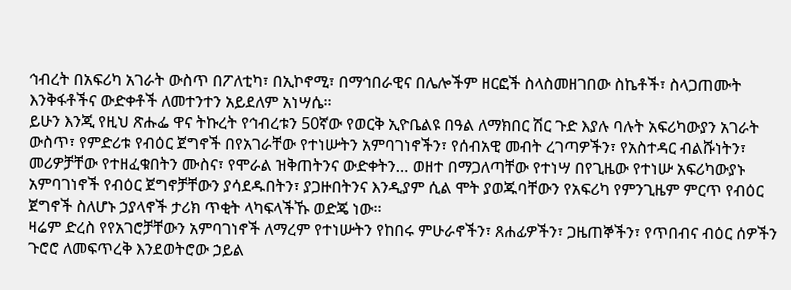ኅብረት በአፍሪካ አገራት ውስጥ በፖለቲካ፣ በኢኮኖሚ፣ በማኅበራዊና በሌሎችም ዘርፎች ስላስመዘገበው ስኬቶች፣ ስላጋጠሙት እንቅፋቶችና ውድቀቶች ለመተንተን አይደለም አነሣሴ፡፡
ይሁን እንጂ የዚህ ጽሑፌ ዋና ትኩረት የኅብረቱን 50ኛው የወርቅ ኢዮቤልዩ በዓል ለማክበር ሽር ጉድ እያሉ ባሉት አፍሪካውያን አገራት ውስጥ፣ የምድሪቱ የብዕር ጀግኖች በየአገራቸው የተነሡትን አምባገነኖችን፣ የሰብአዊ መብት ረገጣዎችን፣ የአስተዳር ብልሹነትን፣ መሪዎቻቸው የተዘፈቁበትን ሙስና፣ የሞራል ዝቅጠትንና ውድቀትን… ወዘተ በማጋለጣቸው የተነሣ በየጊዜው የተነሡ አፍሪካውያኑ አምባገነኖች የብዕር ጀግኖቻቸውን ያሳደዱበትን፣ ያጋዙበትንና እንዲያም ሲል ሞት ያወጁባቸውን የአፍሪካ የምንጊዜም ምርጥ የብዕር ጀግኖች ስለሆኑ ኃያላኖች ታሪክ ጥቂት ላካፍላችኹ ወድጄ ነው፡፡
ዛሬም ድረስ የየአገሮቻቸውን አምባገነኖች ለማረም የተነሡትን የከበሩ ምሁራኖችን፣ ጸሐፊዎችን፣ ጋዜጠኞችን፣ የጥበብና ብዕር ሰዎችን ጉሮሮ ለመፍጥረቅ እንደወትሮው ኃይል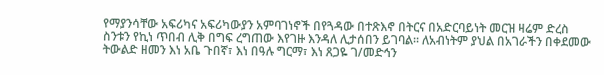የማያንሳቸው አፍሪካና አፍሪካውያን አምባገነኖች በየጓዳው በተጽእኖ በትርና በአድርባይነት መርዝ ዛሬም ድረስ ስንቱን የኪነ ጥበብ ሊቅ በግፍ ረግጠው እየገዙ እንዳለ ሊታሰበን ይገባል፡፡ ለአብነትም ያህል በአገራችን በቀደመው ትውልድ ዘመን እነ አቤ ጉበኛ፣ እነ በዓሉ ግርማ፣ እነ ጸጋዬ ገ/መድኅን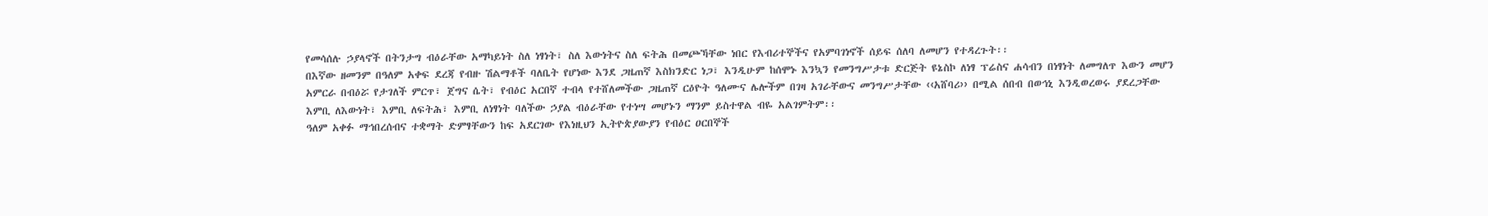የመሳሰሉ ኃያላኖች በትንታግ ብዕራቸው አማካይነት ስለ ነፃነት፣ ስለ እውነትና ስለ ፍትሕ በመጮኻቸው ነበር የእብሪተኞችና የአምባገነኖች ሰይፍ ሰለባ ለመሆን የተዳረጉት፡፡
በእኛው ዘመንም በዓለም አቀፍ ደረጃ የብዙ ሽልማቶች ባለቤት የሆነው እንደ ጋዜጠኛ እስክንድር ነጋ፣ እንዲሁም ከሰሞኑ እንኳን የመንግሥታቱ ድርጅት ዩኔስኮ ለነፃ ፕሬስና ሐሳብን በነፃነት ለመግለጥ እውን መሆን አምርራ በብዕሯ የታገለች ምርጥ፣ ጀግና ሴት፣ የብዕር አርበኛ ተብላ የተሸለመችው ጋዜጠኛ ርዕዮት ዓለሙና ሌሎችም በገዛ አገራቸውና መንግሥታቸው ‹‹አሸባሪ›› በሚል ሰበብ በወኅኒ እንዲወረወሩ ያደረጋቸው እምቢ ለእውነት፣ እምቢ ለፍትሕ፣ እምቢ ለነፃነት ባለችው ኃያል ብዕራቸው የተነሣ መሆኑን ማንም ይስተዋል ብዬ አልገምትም፡፡
ዓለም አቀፉ ማኅበረሰብና ተቋማት ድምፃቸውን ከፍ አደርገው የእነዚህን ኢትዮጵያውያን የብዕር ዐርበኞች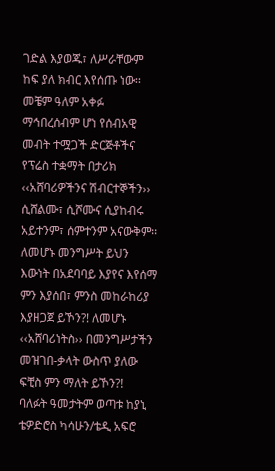ገድል እያወጁ፣ ለሥራቸውም ከፍ ያለ ክብር እየሰጡ ነው፡፡ መቼም ዓለም አቀፉ ማኅበረሰብም ሆነ የሰብአዊ መብት ተሟጋች ድርጅቶችና የፕሬስ ተቋማት በታሪክ ‹‹አሸባሪዎችንና ሽብርተኞችን›› ሲሸልሙ፣ ሲሾሙና ሲያከብሩ አይተንም፣ ሰምተንም አናውቅም፡፡ ለመሆኑ መንግሥት ይህን እውነት በአደባባይ እያየና እየሰማ ምን እያሰበ፣ ምንስ መከራከሪያ እያዘጋጀ ይኾን?! ለመሆኑ ‹‹አሸባሪነትስ›› በመንግሥታችን መዝገበ-ቃላት ውስጥ ያለው ፍቺስ ምን ማለት ይኾን?!
ባለፉት ዓመታትም ወጣቱ ከያኒ ቴዎድሮስ ካሳሁን/ቴዲ አፍሮ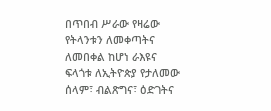በጥበብ ሥራው የዛሬው የትላንቱን ለመቀጣትና ለመበቀል ከሆነ ራእዩና ፍላጎቱ ለኢትዮጵያ የታለመው ሰላም፣ ብልጽግና፣ ዕድገትና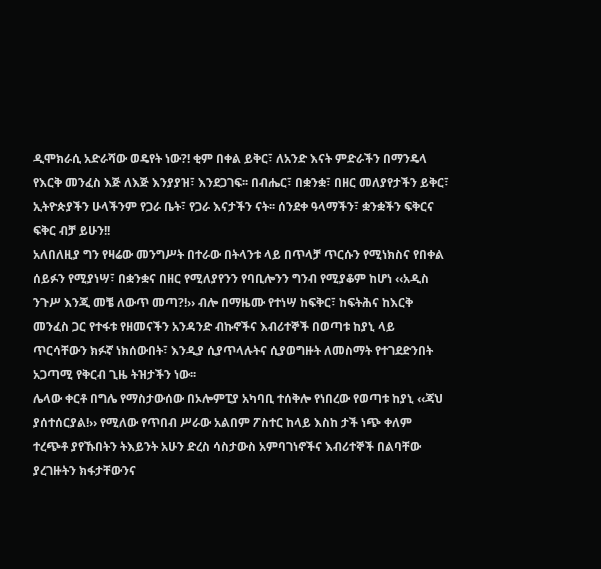ዲሞክራሲ አድራሻው ወዴየት ነው?! ቂም በቀል ይቅር፣ ለአንድ እናት ምድራችን በማንዴላ የእርቅ መንፈስ እጅ ለእጅ እንያያዝ፣ እንደጋገፍ፡፡ በብሔር፣ በቋንቋ፣ በዘር መለያየታችን ይቅር፣ ኢትዮጵያችን ሁላችንም የጋራ ቤት፣ የጋራ እናታችን ናት፡፡ ሰንደቀ ዓላማችን፣ ቋንቋችን ፍቅርና ፍቅር ብቻ ይሁን!!
አለበለዚያ ግን የዛሬው መንግሥት በተራው በትላንቱ ላይ በጥላቻ ጥርሱን የሚነክስና የበቀል ሰይፉን የሚያነሣ፣ በቋንቋና በዘር የሚለያየንን የባቢሎንን ግንብ የሚያቆም ከሆነ ‹‹አዲስ ንጉሥ እንጂ መቼ ለውጥ መጣ?!›› ብሎ በማዜሙ የተነሣ ከፍቅር፣ ከፍትሕና ከእርቅ መንፈስ ጋር የተፋቱ የዘመናችን አንዳንድ ብኩኖችና እብሪተኞች በወጣቱ ከያኒ ላይ ጥርሳቸውን ክፉኛ ነክሰውበት፣ እንዲያ ሲያጥላሉትና ሲያወግዙት ለመስማት የተገደድንበት አጋጣሚ የቅርብ ጊዜ ትዝታችን ነው፡፡
ሌላው ቀርቶ በግሌ የማስታውሰው በኦሎምፒያ አካባቢ ተሰቅሎ የነበረው የወጣቱ ከያኒ ‹‹ጃህ ያሰተሰርያል!›› የሚለው የጥበብ ሥራው አልበም ፖስተር ከላይ እስከ ታች ነጭ ቀለም ተረጭቶ ያየኹበትን ትእይንት አሁን ድረስ ሳስታውስ አምባገነኖችና እብሪተኞች በልባቸው ያረገዙትን ክፋታቸውንና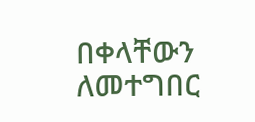በቀላቸውን ለመተግበር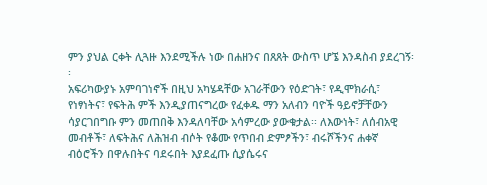ምን ያህል ርቀት ሊጓዙ እንደሚችሉ ነው በሐዘንና በጸጸት ውስጥ ሆኜ እንዳስብ ያደረገኝ፡፡
አፍሪካውያኑ አምባገነኖች በዚህ አካሄዳቸው አገራቸውን የዕድገት፣ የዲሞክራሲ፣ የነፃነትና፣ የፍትሕ ምች እንዲያጠናግረው የፈቀዱ ማን አለብን ባዮች ዓይኖቻቸውን ሳያርገበግቡ ምን መጠበቅ እንዳለባቸው አሳምረው ያውቁታል፡፡ ለእውነት፣ ለሰብአዊ መብቶች፣ ለፍትሕና ለሕዝብ ብሶት የቆሙ የጥበብ ድምፆችን፣ ብሩሾችንና ሐቀኛ ብዕሮችን በዋሉበትና ባደሩበት እያደፈጡ ሲያሴሩና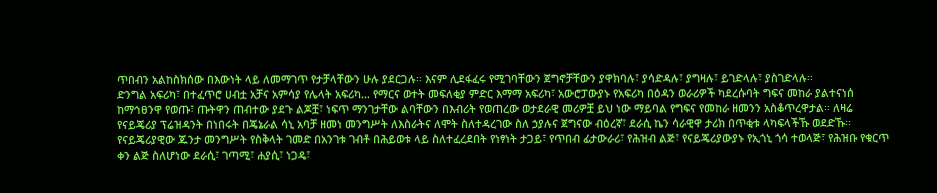ጥበብን አልከስክሰው በእውነት ላይ ለመማገጥ የታቻላቸውን ሁሉ ያደርጋሉ፡፡ እናም ሊደፋፈሩ የሚገባቸውን ጀግኖቻቸውን ያዋክባሉ፣ ያሳድዳሉ፣ ያግዛሉ፣ ይገድላሉ፣ ያስገድላሉ፡፡
ድንግል አፍሪካ፣ በተፈጥሮ ሀብቷ አቻና አምሳያ የሌላት አፍሪካ… የማርና ወተት መፍለቂያ ምድር እማማ አፍሪካ፣ አውሮፓውያኑ የአፍሪካ በዕዳን ወራሪዎች ካደረሱባት ግፍና መከራ ያልተናነሰ ከማኅፀንዋ የወጡ፣ ጡትዋን ጠብተው ያደጉ ልጆቿ፣ ነፍጥ ማንገታቸው ልባቸውን በእብሪት የወጠረው ወታደራዊ መሪዎቿ ይህ ነው ማይባል የግፍና የመከራ ዘመንን አስቆጥረዋታል፡፡ ለዛሬ የናይጄሪያ ፕሬዝዳንት በነበሩት በጄኔራል ሳኒ አባቻ ዘመነ መንግሥት ለእስራትና ለሞት ስለተዳረገው ስለ ኃያሉና ጀግናው ብዕረኛ፣ ደራሲ ኬን ሳራዊዋ ታሪክ በጥቂቱ ላካፍላችኹ ወደድኹ፡፡
የናይጄሪያዊው ጁንታ መንግሥት የስቅላት ገመድ በአንገቱ ገብቶ በሕይወቱ ላይ ስለተፈረደበት የነፃነት ታጋይ፣ የጥበብ ፊታውራሪ፣ የሕዝብ ልጅ፣ የናይጄሪያውያኑ የኢጎኒ ጎሳ ተወላጅ፣ የሕዝቡ የቁርጥ ቀን ልጅ ስለሆነው ደራሲ፣ ገጣሚ፣ ሐያሲ፣ ነጋዴ፣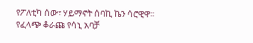የፖለቲካ ሰው፣ ሃይማኖት ሰባኪ ኬን ሳሮዊዋ፡፡
የፈላጭ ቆራጩ የሳኒ አባቻ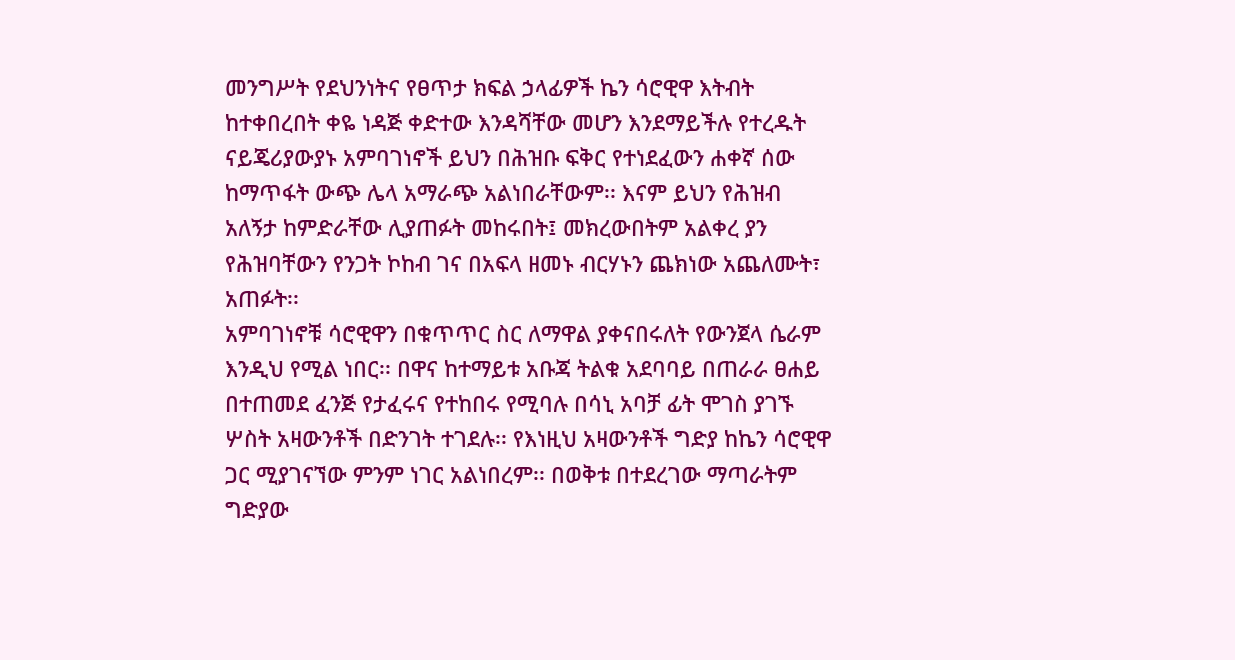መንግሥት የደህንነትና የፀጥታ ክፍል ኃላፊዎች ኬን ሳሮዊዋ እትብት ከተቀበረበት ቀዬ ነዳጅ ቀድተው እንዳሻቸው መሆን እንደማይችሉ የተረዱት ናይጄሪያውያኑ አምባገነኖች ይህን በሕዝቡ ፍቅር የተነደፈውን ሐቀኛ ሰው ከማጥፋት ውጭ ሌላ አማራጭ አልነበራቸውም፡፡ እናም ይህን የሕዝብ አለኝታ ከምድራቸው ሊያጠፉት መከሩበት፤ መክረውበትም አልቀረ ያን የሕዝባቸውን የንጋት ኮከብ ገና በአፍላ ዘመኑ ብርሃኑን ጨክነው አጨለሙት፣ አጠፉት፡፡
አምባገነኖቹ ሳሮዊዋን በቁጥጥር ስር ለማዋል ያቀናበሩለት የውንጀላ ሴራም እንዲህ የሚል ነበር፡፡ በዋና ከተማይቱ አቡጃ ትልቁ አደባባይ በጠራራ ፀሐይ በተጠመደ ፈንጅ የታፈሩና የተከበሩ የሚባሉ በሳኒ አባቻ ፊት ሞገስ ያገኙ ሦስት አዛውንቶች በድንገት ተገደሉ፡፡ የእነዚህ አዛውንቶች ግድያ ከኬን ሳሮዊዋ ጋር ሚያገናኘው ምንም ነገር አልነበረም፡፡ በወቅቱ በተደረገው ማጣራትም ግድያው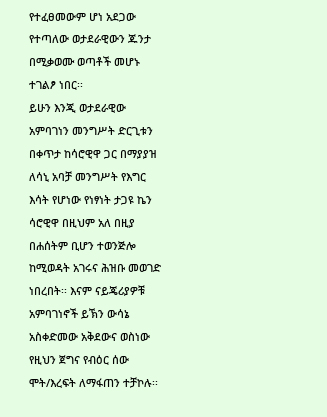የተፈፀመውም ሆነ አደጋው የተጣለው ወታደራዊውን ጁንታ በሚቃወሙ ወጣቶች መሆኑ ተገልፆ ነበር፡፡
ይሁን እንጂ ወታደራዊው አምባገነን መንግሥት ድርጊቱን በቀጥታ ከሳሮዊዋ ጋር በማያያዝ ለሳኒ አባቻ መንግሥት የእግር እሳት የሆነው የነፃነት ታጋዩ ኬን ሳሮዊዋ በዚህም አለ በዚያ በሐሰትም ቢሆን ተወንጅሎ ከሚወዳት አገሩና ሕዝቡ መወገድ ነበረበት፡፡ እናም ናይጄሪያዎቹ አምባገነኖች ይኽን ውሳኔ አስቀድመው አቅደውና ወስነው የዚህን ጀግና የብዕር ሰው ሞት/እረፍት ለማፋጠን ተቻኮሉ፡፡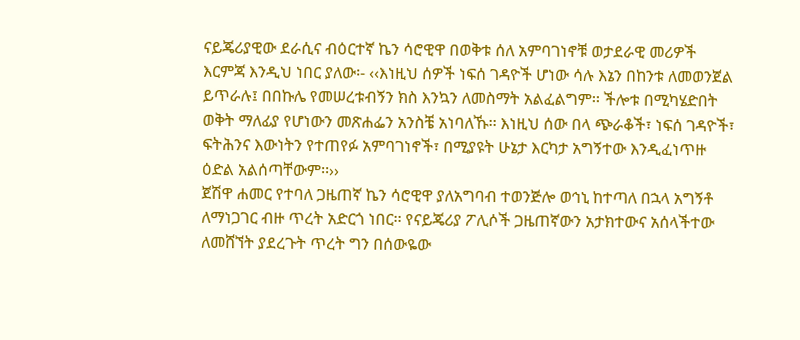ናይጄሪያዊው ደራሲና ብዕርተኛ ኬን ሳሮዊዋ በወቅቱ ሰለ አምባገነኖቹ ወታደራዊ መሪዎች እርምጃ እንዲህ ነበር ያለው፡- ‹‹እነዚህ ሰዎች ነፍሰ ገዳዮች ሆነው ሳሉ እኔን በከንቱ ለመወንጀል ይጥራሉ፤ በበኩሌ የመሠረቱብኝን ክስ እንኳን ለመስማት አልፈልግም፡፡ ችሎቱ በሚካሄድበት ወቅት ማለፊያ የሆነውን መጽሐፌን አንስቼ አነባለኹ፡፡ እነዚህ ሰው በላ ጭራቆች፣ ነፍሰ ገዳዮች፣ ፍትሕንና እውነትን የተጠየፉ አምባገነኖች፣ በሚያዩት ሁኔታ እርካታ አግኝተው እንዲፈነጥዙ ዕድል አልሰጣቸውም፡፡››
ጀሽዋ ሐመር የተባለ ጋዜጠኛ ኬን ሳሮዊዋ ያለአግባብ ተወንጅሎ ወኅኒ ከተጣለ በኋላ አግኝቶ ለማነጋገር ብዙ ጥረት አድርጎ ነበር፡፡ የናይጄሪያ ፖሊሶች ጋዜጠኛውን አታክተውና አሰላችተው ለመሸኘት ያደረጉት ጥረት ግን በሰውዬው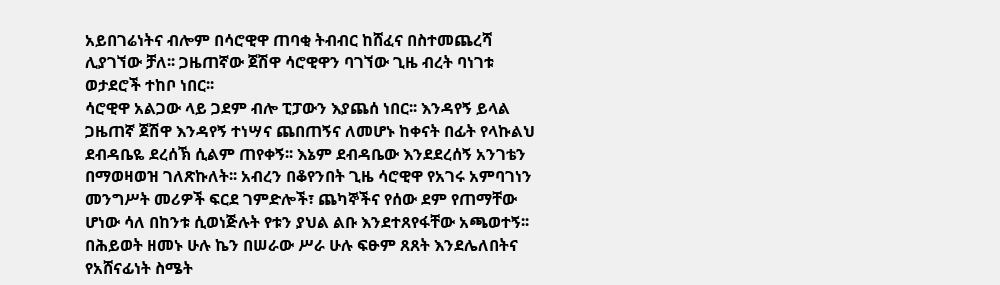አይበገሬነትና ብሎም በሳሮዊዋ ጠባቂ ትብብር ከሸፈና በስተመጨረሻ ሊያገኘው ቻለ፡፡ ጋዜጠኛው ጀሽዋ ሳሮዊዋን ባገኘው ጊዜ ብረት ባነገቱ ወታደሮች ተከቦ ነበር፡፡
ሳሮዊዋ አልጋው ላይ ጋደም ብሎ ፒፓውን እያጨሰ ነበር፡፡ እንዳየኝ ይላል ጋዜጠኛ ጀሽዋ እንዳየኝ ተነሣና ጨበጠኝና ለመሆኑ ከቀናት በፊት የላኩልህ ደብዳቤዬ ደረሰኽ ሲልም ጠየቀኝ፡፡ እኔም ደብዳቤው እንደደረሰኝ አንገቴን በማወዛወዝ ገለጽኩለት፡፡ አብረን በቆየንበት ጊዜ ሳሮዊዋ የአገሩ አምባገነን መንግሥት መሪዎች ፍርደ ገምድሎች፣ ጨካኞችና የሰው ደም የጠማቸው ሆነው ሳለ በከንቱ ሲወነጅሉት የቱን ያህል ልቡ እንደተጸየፋቸው አጫወተኝ፡፡ በሕይወት ዘመኑ ሁሉ ኬን በሠራው ሥራ ሁሉ ፍፁም ጸጸት እንደሌለበትና የአሸናፊነት ስሜት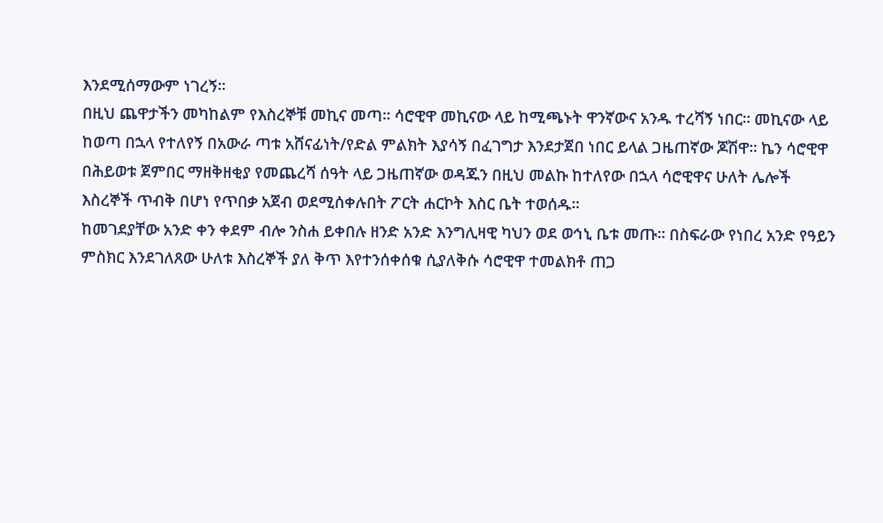እንደሚሰማውም ነገረኝ፡፡
በዚህ ጨዋታችን መካከልም የእስረኞቹ መኪና መጣ፡፡ ሳሮዊዋ መኪናው ላይ ከሚጫኑት ዋንኛውና አንዱ ተረሻኝ ነበር፡፡ መኪናው ላይ ከወጣ በኋላ የተለየኝ በአውራ ጣቱ አሸናፊነት/የድል ምልክት እያሳኝ በፈገግታ እንደታጀበ ነበር ይላል ጋዜጠኛው ጆሽዋ፡፡ ኬን ሳሮዊዋ በሕይወቱ ጀምበር ማዘቅዘቂያ የመጨረሻ ሰዓት ላይ ጋዜጠኛው ወዳጁን በዚህ መልኩ ከተለየው በኋላ ሳሮዊዋና ሁለት ሌሎች እስረኞች ጥብቅ በሆነ የጥበቃ አጀብ ወደሚሰቀሉበት ፖርት ሐርኮት እስር ቤት ተወሰዱ፡፡
ከመገደያቸው አንድ ቀን ቀደም ብሎ ንስሐ ይቀበሉ ዘንድ አንድ እንግሊዛዊ ካህን ወደ ወኅኒ ቤቱ መጡ፡፡ በስፍራው የነበረ አንድ የዓይን ምስክር እንደገለጸው ሁለቱ እስረኞች ያለ ቅጥ እየተንሰቀሰቁ ሲያለቅሱ ሳሮዊዋ ተመልክቶ ጠጋ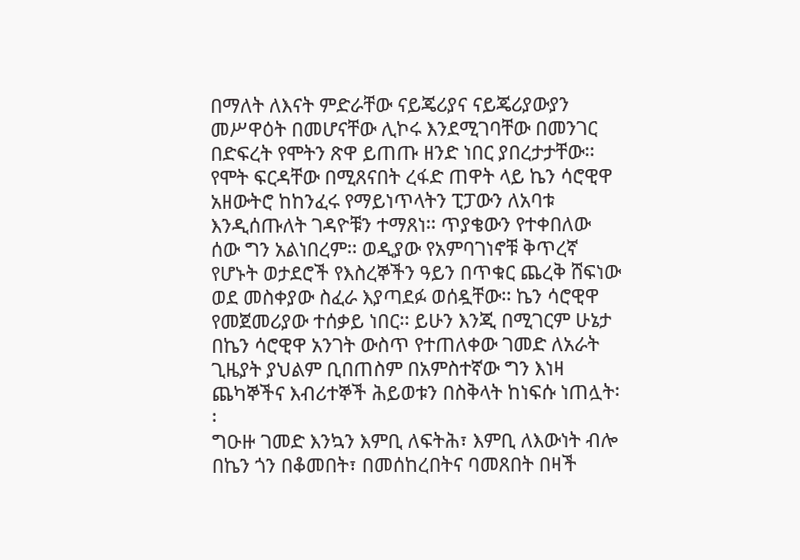በማለት ለእናት ምድራቸው ናይጄሪያና ናይጄሪያውያን መሥዋዕት በመሆናቸው ሊኮሩ እንደሚገባቸው በመንገር በድፍረት የሞትን ጽዋ ይጠጡ ዘንድ ነበር ያበረታታቸው፡፡
የሞት ፍርዳቸው በሚጸናበት ረፋድ ጠዋት ላይ ኬን ሳሮዊዋ አዘውትሮ ከከንፈሩ የማይነጥላትን ፒፓውን ለአባቱ እንዲሰጡለት ገዳዮቹን ተማጸነ፡፡ ጥያቄውን የተቀበለው ሰው ግን አልነበረም፡፡ ወዲያው የአምባገነኖቹ ቅጥረኛ የሆኑት ወታደሮች የእስረኞችን ዓይን በጥቁር ጨረቅ ሸፍነው ወደ መስቀያው ስፈራ እያጣደፉ ወሰዷቸው፡፡ ኬን ሳሮዊዋ የመጀመሪያው ተሰቃይ ነበር፡፡ ይሁን እንጂ በሚገርም ሁኔታ በኬን ሳሮዊዋ አንገት ውስጥ የተጠለቀው ገመድ ለአራት ጊዜያት ያህልም ቢበጠስም በአምስተኛው ግን እነዛ ጨካኞችና እብሪተኞች ሕይወቱን በስቅላት ከነፍሱ ነጠሏት፡፡
ግዑዙ ገመድ እንኳን እምቢ ለፍትሕ፣ እምቢ ለእውነት ብሎ በኬን ጎን በቆመበት፣ በመሰከረበትና ባመጸበት በዛች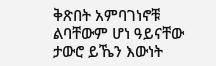ቅጽበት አምባገነኖቹ ልባቸውም ሆነ ዓይናቸው ታውሮ ይኼን እውነት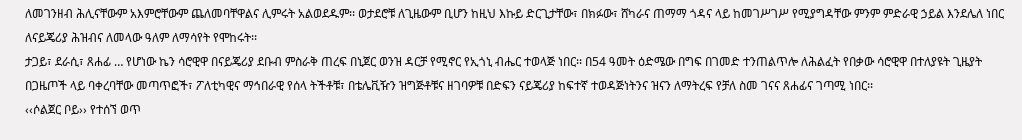ለመገንዘብ ሕሊናቸውም አእምሮቸውም ጨለመባቸዋልና ሊምሩት አልወደዱም፡፡ ወታደሮቹ ለጊዜውም ቢሆን ከዚህ እኩይ ድርጊታቸው፣ በክፉው፣ ሸካራና ጠማማ ጎዳና ላይ ከመገሥገሥ የሚያግዳቸው ምንም ምድራዊ ኃይል እንደሌለ ነበር ለናይጄሪያ ሕዝብና ለመላው ዓለም ለማሳየት የሞከሩት፡፡
ታጋይ፣ ደራሲ፣ ጸሐፊ … የሆነው ኬን ሳሮዊዋ በናይጄሪያ ደቡብ ምስራቅ ጠረፍ በኒጀር ወንዝ ዳርቻ የሚኖር የኢጎኒ ብሔር ተወላጅ ነበር፡፡ በ54 ዓመት ዕድሜው በግፍ በገመድ ተንጠልጥሎ ለሕልፈት የበቃው ሳሮዊዋ በተለያዩት ጊዜያት በጋዜጦች ላይ ባቀረባቸው መጣጥፎች፣ ፖለቲካዊና ማኅበራዊ የሰላ ትችቶቹ፣ በቴሌቪዥን ዝግጅቶቹና ዘገባዎቹ በድፍን ናይጄሪያ ከፍተኛ ተወዳጅነትንና ዝናን ለማትረፍ የቻለ ስመ ገናና ጸሐፊና ገጣሚ ነበር፡፡
‹‹ሶልጀር ቦይ›› የተሰኘ ወጥ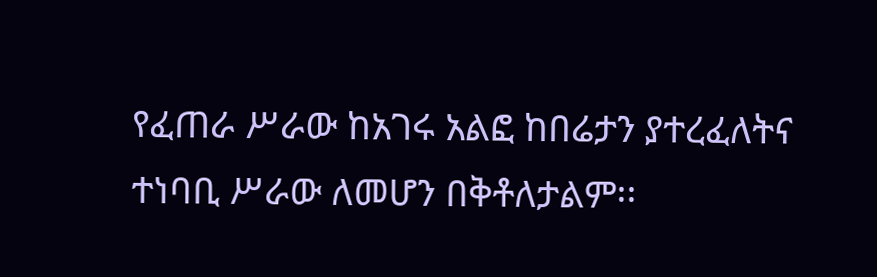የፈጠራ ሥራው ከአገሩ አልፎ ከበሬታን ያተረፈለትና ተነባቢ ሥራው ለመሆን በቅቶለታልም፡፡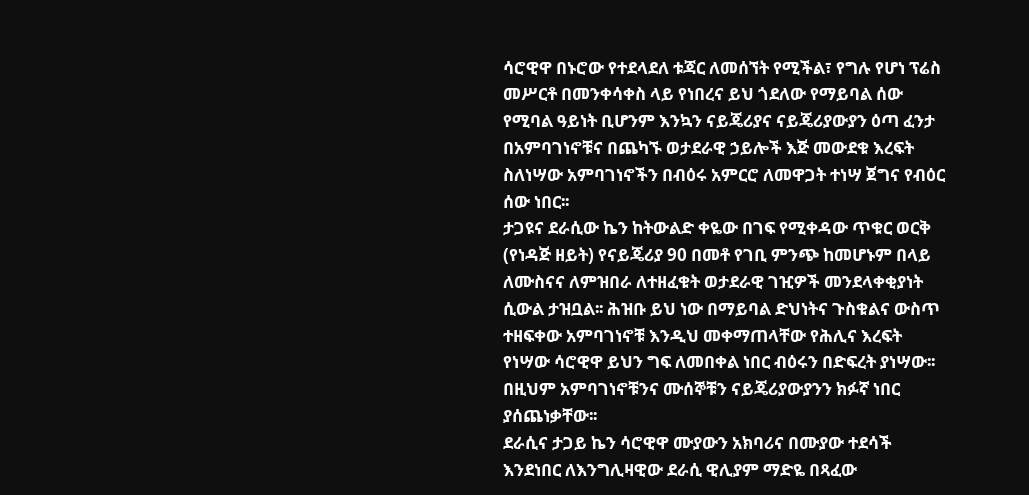ሳሮዊዋ በኑሮው የተደላደለ ቱጃር ለመሰኘት የሚችል፣ የግሉ የሆነ ፕሬስ መሥርቶ በመንቀሳቀስ ላይ የነበረና ይህ ጎደለው የማይባል ሰው የሚባል ዓይነት ቢሆንም እንኳን ናይጄሪያና ናይጄሪያውያን ዕጣ ፈንታ በአምባገነኖቹና በጨካኙ ወታደራዊ ኃይሎች እጅ መውደቁ እረፍት ስለነሣው አምባገነኖችን በብዕሩ አምርሮ ለመዋጋት ተነሣ ጀግና የብዕር ሰው ነበር፡፡
ታጋዩና ደራሲው ኬን ከትውልድ ቀዬው በገፍ የሚቀዳው ጥቁር ወርቅ (የነዳጅ ዘይት) የናይጄሪያ 90 በመቶ የገቢ ምንጭ ከመሆኑም በላይ ለሙስናና ለምዝበራ ለተዘፈቁት ወታደራዊ ገዢዎች መንደላቀቂያነት ሲውል ታዝቧል፡፡ ሕዝቡ ይህ ነው በማይባል ድህነትና ጉስቁልና ውስጥ ተዘፍቀው አምባገነኖቹ እንዲህ መቀማጠላቸው የሕሊና እረፍት የነሣው ሳሮዊዋ ይህን ግፍ ለመበቀል ነበር ብዕሩን በድፍረት ያነሣው፡፡ በዚህም አምባገነኖቹንና ሙሰኞቹን ናይጄሪያውያንን ክፉኛ ነበር ያሰጨነቃቸው፡፡
ደራሲና ታጋይ ኬን ሳሮዊዋ ሙያውን አክባሪና በሙያው ተደሳች እንደነበር ለእንግሊዛዊው ደራሲ ዊሊያም ማድዬ በጻፈው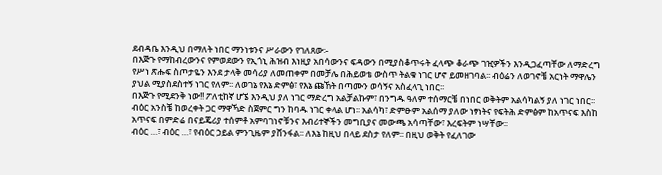ደብዳቤ እንዲህ በማለት ነበር ማንነቱንና ሥራውን የገለጸው፡-
በእጅጉ የማከብረውንና የምወደውን የኢጎኒ ሕዝብ እነዚያ አበሳውንና ፍዳውን በሚያስቆጥሩት ፈላጭ ቆራጭ ገዢዎችን እንዲጋፈጣቸው ለማድረግ የሥነ ጽሑፍ ስጦታዬን እንደ ታላቅ መሳሪያ ለመጠቀም በመቻሌ በሕይወቴ ውስጥ ትልቁ ነገር ሆኖ ይመዘገባል፡፡ ብዕሬን ለወገኖቼ አርነት ማዋሌን ያህል ሚያስደስተኝ ነገር የለም፡፡ ለወገኔ የእኔ ድምፅ፣ የእኔ ጩኸት በጣሙን ወሳኝና አስፈላጊ ነበር፡፡
በእጅጉ የሚደንቅ ነው!! ፖለቲከኛ ሆኜ እንዲህ ያለ ነገር ማድረግ አልቻልኩም፣ በንግዱ ዓለም ተሰማርቼ በነበር ወቅትም አልሳካልኝ ያለ ነገር ነበር፡፡ ብዕር አንስቼ ከወረቀት ጋር ማዋኻድ ስጀምር ግን ከባዱ ነገር ቀላል ሆነ፡፡ አልሳካ፣ ድምፁም አልሰማ ያለው ነፃነትና የፍትሕ ድምፅም ከአጥናፍ እስከ አጥናፍ በምድሬ በናይጄሪያ ተሰምቶ አምባገነኖቹንና እብሪተኞችን መግቢያና መውጫ አሳጣቸው፣ እረፍትም ነሣቸው፡፡
ብዕር …፣ ብዕር …፣ የብዕር ኃይል ምንጊዜም ያሸንፋል፡፡ ለእኔ ከዚህ በላይ ደስታ የለም፡፡ በዚህ ወቅት የፈለገው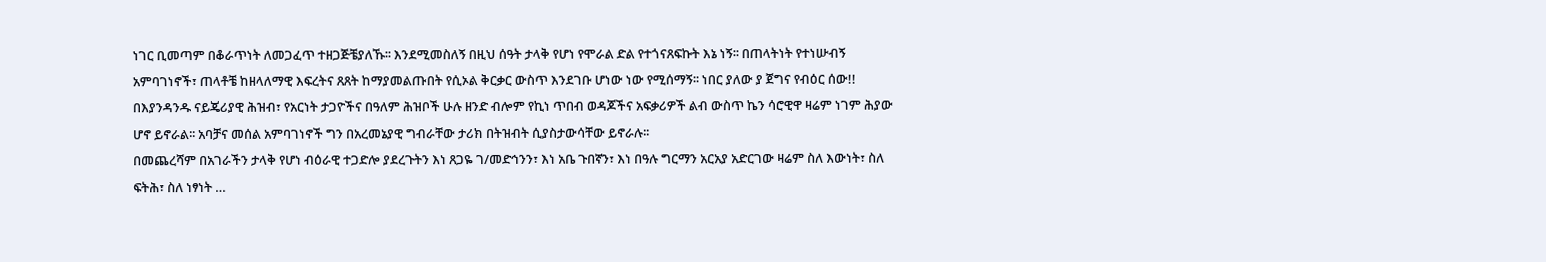ነገር ቢመጣም በቆራጥነት ለመጋፈጥ ተዘጋጅቼያለኹ፡፡ እንደሚመስለኝ በዚህ ሰዓት ታላቅ የሆነ የሞራል ድል የተጎናጸፍኩት እኔ ነኝ፡፡ በጠላትነት የተነሡብኝ አምባገነኖች፣ ጠላቶቼ ከዘላለማዊ እፍረትና ጸጸት ከማያመልጡበት የሲኦል ቅርቃር ውስጥ እንደገቡ ሆነው ነው የሚሰማኝ፡፡ ነበር ያለው ያ ጀግና የብዕር ሰው!!
በእያንዳንዱ ናይጄሪያዊ ሕዝብ፣ የአርነት ታጋዮችና በዓለም ሕዝቦች ሁሉ ዘንድ ብሎም የኪነ ጥበብ ወዳጆችና አፍቃሪዎች ልብ ውስጥ ኬን ሳሮዊዋ ዛሬም ነገም ሕያው ሆኖ ይኖራል፡፡ አባቻና መሰል አምባገነኖች ግን በአረመኔያዊ ግብራቸው ታሪክ በትዝብት ሲያስታውሳቸው ይኖራሉ፡፡
በመጨረሻም በአገራችን ታላቅ የሆነ ብዕራዊ ተጋድሎ ያደረጉትን እነ ጸጋዬ ገ/መድኅንን፣ እነ አቤ ጉበኛን፣ እነ በዓሉ ግርማን አርአያ አድርገው ዛሬም ስለ እውነት፣ ስለ ፍትሕ፣ ስለ ነፃነት …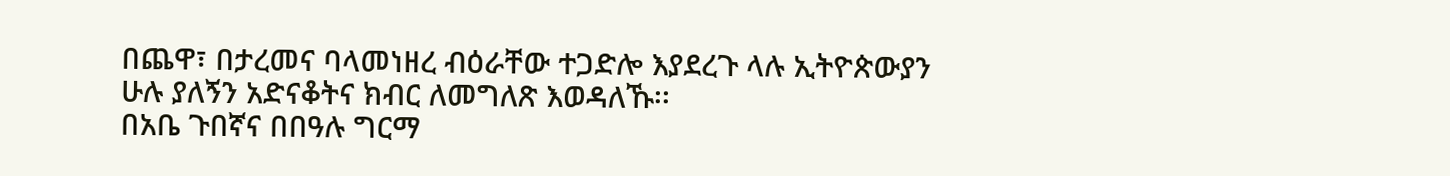በጨዋ፣ በታረመና ባላመነዘረ ብዕራቸው ተጋድሎ እያደረጉ ላሉ ኢትዮጵውያን ሁሉ ያለኝን አድናቆትና ክብር ለመግለጽ እወዳለኹ፡፡
በአቤ ጉበኛና በበዓሉ ግርማ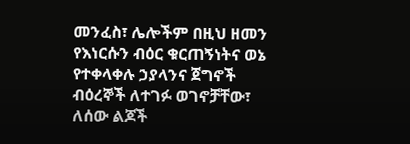መንፈስ፣ ሌሎችም በዚህ ዘመን የእነርሱን ብዕር ቁርጠኝነትና ወኔ የተቀላቀሉ ኃያላንና ጀግኖች ብዕረኞች ለተገፉ ወገኖቻቸው፣ ለሰው ልጆች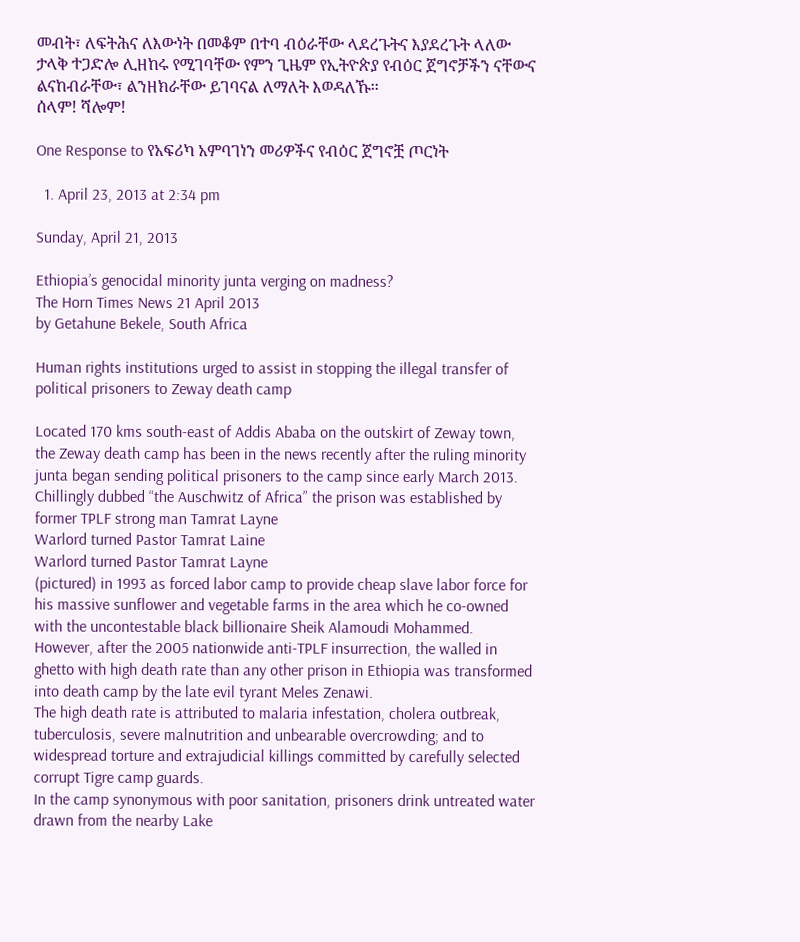መብት፣ ለፍትሕና ለእውነት በመቆም በተባ ብዕራቸው ላደረጉትና እያደረጉት ላለው ታላቅ ተጋድሎ ሊዘከሩ የሚገባቸው የምን ጊዜም የኢትዮጵያ የብዕር ጀግኖቻችን ናቸውና ልናከብራቸው፣ ልንዘክራቸው ይገባናል ለማለት እወዳለኹ፡፡
ሰላም! ሻሎም!

One Response to የአፍሪካ አምባገነን መሪዎችና የብዕር ጀግኖቿ ጦርነት

  1. April 23, 2013 at 2:34 pm

Sunday, April 21, 2013

Ethiopia’s genocidal minority junta verging on madness?
The Horn Times News 21 April 2013
by Getahune Bekele, South Africa

Human rights institutions urged to assist in stopping the illegal transfer of political prisoners to Zeway death camp

Located 170 kms south-east of Addis Ababa on the outskirt of Zeway town, the Zeway death camp has been in the news recently after the ruling minority junta began sending political prisoners to the camp since early March 2013.
Chillingly dubbed “the Auschwitz of Africa” the prison was established by former TPLF strong man Tamrat Layne
Warlord turned Pastor Tamrat Laine
Warlord turned Pastor Tamrat Layne
(pictured) in 1993 as forced labor camp to provide cheap slave labor force for his massive sunflower and vegetable farms in the area which he co-owned with the uncontestable black billionaire Sheik Alamoudi Mohammed.
However, after the 2005 nationwide anti-TPLF insurrection, the walled in ghetto with high death rate than any other prison in Ethiopia was transformed into death camp by the late evil tyrant Meles Zenawi.
The high death rate is attributed to malaria infestation, cholera outbreak, tuberculosis, severe malnutrition and unbearable overcrowding; and to widespread torture and extrajudicial killings committed by carefully selected corrupt Tigre camp guards.
In the camp synonymous with poor sanitation, prisoners drink untreated water drawn from the nearby Lake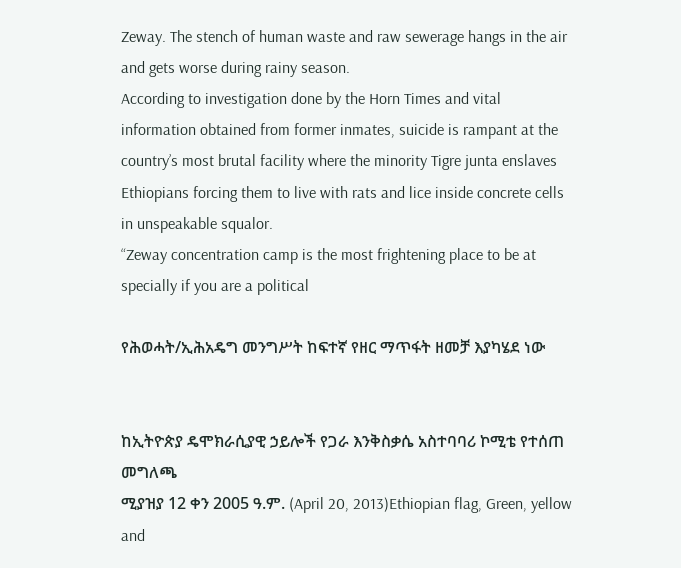Zeway. The stench of human waste and raw sewerage hangs in the air and gets worse during rainy season.
According to investigation done by the Horn Times and vital information obtained from former inmates, suicide is rampant at the country’s most brutal facility where the minority Tigre junta enslaves Ethiopians forcing them to live with rats and lice inside concrete cells in unspeakable squalor.
“Zeway concentration camp is the most frightening place to be at specially if you are a political

የሕወሓት/ኢሕአዴግ መንግሥት ከፍተኛ የዘር ማጥፋት ዘመቻ እያካሄደ ነው


ከኢትዮጵያ ዴሞክራሲያዊ ኃይሎች የጋራ እንቅስቃሴ አስተባባሪ ኮሚቴ የተሰጠ መግለጫ
ሚያዝያ 12 ቀን 2005 ዓ.ም. (April 20, 2013)Ethiopian flag, Green, yellow and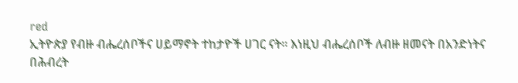red
ኢትዮጵያ የብዙ ብሔረሰቦችና ሀይማኖት ተከታዮች ሀገር ናት። እነዚህ ብሔረሰቦች ለብዙ ዘመናት በአንድነትና በሕብረት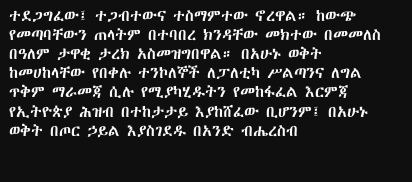ተደጋግፈው፤ ተጋብተውና ተስማምተው ኖረዋል። ከውጭ የመጣባቸውን ጠላትም በተባበረ ክንዳቸው መክተው በመመለስ በዓለም ታዋቂ ታረክ አስመዝግበዋል። በአሁኑ ወቅት ከመሀከላቸው የበቀሉ ተንኮለኞች ለፓለቲካ ሥልጣንና ለግል ጥቅም ማራመጃ ሲሉ የሚያካሂዱትን የመከፋፈል እርምጃ የኢትዮጵያ ሕዝብ በተከታታይ እያከሸፈው ቢሆንም፤ በአሁኑ ወቅት በጦር ኃይል እያስገደዱ በአንድ ብሔረስብ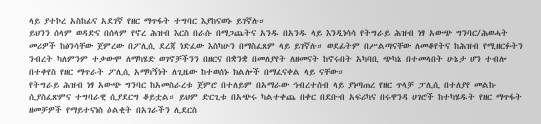ላይ ያተኮረ አስከፊና አደገኛ የዘር ማጥፋት ተግባር እያከናወኑ ይገኛሉ።
ይህንን ሰላም ወዳድና በሰላም የኖረ ሕዝብ እርስ በራሱ በማጋጨትና አንዱ በአንዱ ላይ እንዲነሳሳ የትግራይ ሕዝብ ነፃ አውጭ ግንባር/ሕወሓት መሪዎች ከፅንሳቸው ጀምረው በፖሊሲ ደረጃ ነድፈው እስካሁን በማስፈጸም ላይ ይገኛሉ። ወደፊትም በሥልጣናቸው ለመቆየትና ከሕዝብ የሚዘርፉትን ንብረት ካለምንም ተቃውሞ ለማካሄድ ወገኖቻችንን በዘርና በቋንቋ በመለያየት ለዘመናት ከኖሩበት አካባቢ ጭካኔ በተመላበት ሁኔታ ሆን ተብሎ በተቀየስ የዘር ማጥራት ፖሊሲ አማካኝነት ለጊዜው ከተወሰኑ ክልሎች በማፈናቀል ላይ ናቸው።
የትግራይ ሕዝብ ነፃ አውጭ ግንባር ከአመስራረቱ ጀምሮ በተለይም በአማራው ኅብረተሰብ ላይ ያነጣጠረ የዘር ጥላቻ ፓሊሲ በተለያየ መልኩ ሲያስፈጽምና ተግባራዊ ሲያደርግ ቆይቷል። ይህም ድርጊቱ በአጭሩ ካልተቀጨ በቀር በደቡብ አፍሪካና በሩዋንዳ ሀገሮች ከተካሄዱት የዘር ማጥፋት ዘመቻዎች የማይተናነስ ዕልቂት በአገራችን ሊደርስ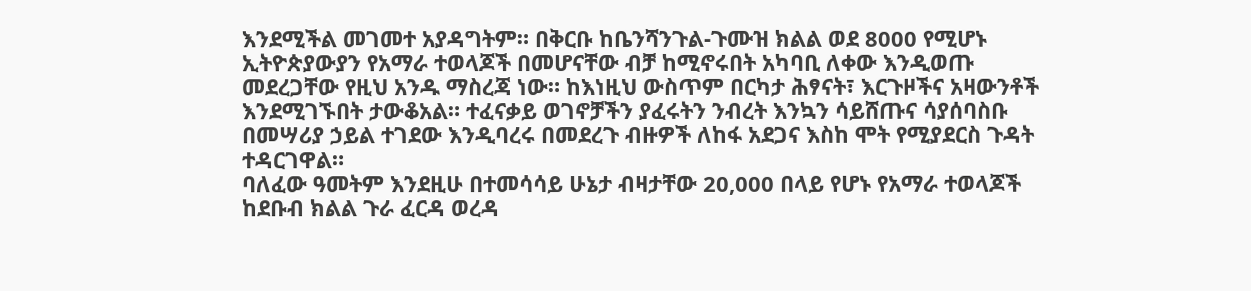እንደሚችል መገመተ አያዳግትም። በቅርቡ ከቤንሻንጉል-ጉሙዝ ክልል ወደ 8000 የሚሆኑ ኢትዮጵያውያን የአማራ ተወላጆች በመሆናቸው ብቻ ከሚኖሩበት አካባቢ ለቀው እንዲወጡ መደረጋቸው የዚህ አንዱ ማስረጃ ነው። ከእነዚህ ውስጥም በርካታ ሕፃናት፣ እርጉዞችና አዛውንቶች እንደሚገኙበት ታውቆአል። ተፈናቃይ ወገኖቻችን ያፈሩትን ንብረት እንኳን ሳይሸጡና ሳያሰባስቡ በመሣሪያ ኃይል ተገደው እንዲባረሩ በመደረጉ ብዙዎች ለከፋ አደጋና እስከ ሞት የሚያደርስ ጉዳት ተዳርገዋል።
ባለፈው ዓመትም እንደዚሁ በተመሳሳይ ሁኔታ ብዛታቸው 20,000 በላይ የሆኑ የአማራ ተወላጆች ከደቡብ ክልል ጉራ ፈርዳ ወረዳ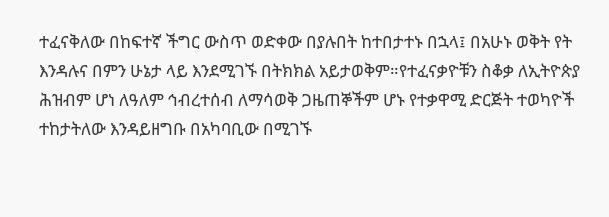ተፈናቅለው በከፍተኛ ችግር ውስጥ ወድቀው በያሉበት ከተበታተኑ በኋላ፤ በአሁኑ ወቅት የት እንዳሉና በምን ሁኔታ ላይ እንደሚገኙ በትክክል አይታወቅም።የተፈናቃዮቹን ስቆቃ ለኢትዮጵያ ሕዝብም ሆነ ለዓለም ኅብረተሰብ ለማሳወቅ ጋዜጠኞችም ሆኑ የተቃዋሚ ድርጅት ተወካዮች ተከታትለው እንዳይዘግቡ በአካባቢው በሚገኙ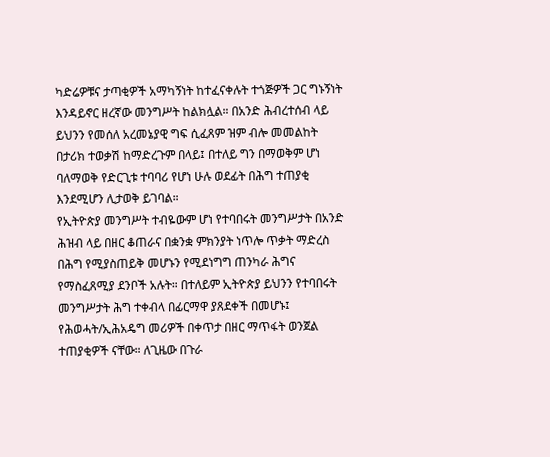ካድሬዎቹና ታጣቂዎች አማካኝነት ከተፈናቀሉት ተጎጅዎች ጋር ግኑኝነት እንዳይኖር ዘረኛው መንግሥት ከልክሏል። በአንድ ሕብረተሰብ ላይ ይህንን የመሰለ አረመኔያዊ ግፍ ሲፈጸም ዝም ብሎ መመልከት በታሪክ ተወቃሽ ከማድረጉም በላይ፤ በተለይ ግን በማወቅም ሆነ ባለማወቅ የድርጊቱ ተባባሪ የሆነ ሁሉ ወደፊት በሕግ ተጠያቂ እንደሚሆን ሊታወቅ ይገባል።
የኢትዮጵያ መንግሥት ተብዬውም ሆነ የተባበሩት መንግሥታት በአንድ ሕዝብ ላይ በዘር ቆጠራና በቋንቋ ምክንያት ነጥሎ ጥቃት ማድረስ በሕግ የሚያስጠይቅ መሆኑን የሚደነግግ ጠንካራ ሕግና የማስፈጸሚያ ደንቦች አሉት። በተለይም ኢትዮጵያ ይህንን የተባበሩት መንግሥታት ሕግ ተቀብላ በፊርማዋ ያጸደቀች በመሆኑ፤ የሕወሓት/ኢሕአዴግ መሪዎች በቀጥታ በዘር ማጥፋት ወንጀል ተጠያቂዎች ናቸው። ለጊዜው በጉራ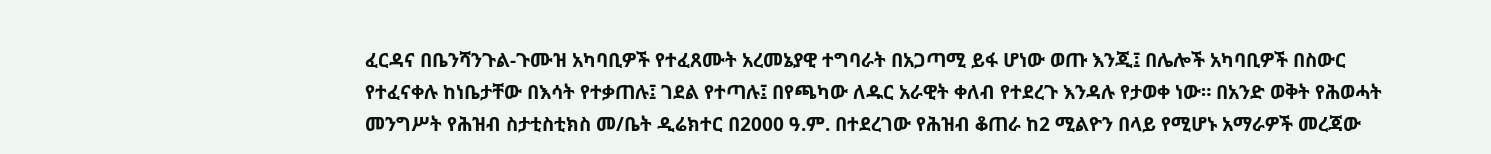ፈርዳና በቤንሻንጉል-ጉሙዝ አካባቢዎች የተፈጸሙት አረመኔያዊ ተግባራት በአጋጣሚ ይፋ ሆነው ወጡ እንጂ፤ በሌሎች አካባቢዎች በስውር የተፈናቀሉ ከነቤታቸው በእሳት የተቃጠሉ፤ ገደል የተጣሉ፤ በየጫካው ለዱር አራዊት ቀለብ የተደረጉ እንዳሉ የታወቀ ነው። በአንድ ወቅት የሕወሓት መንግሥት የሕዝብ ስታቲስቲክስ መ/ቤት ዲሬክተር በ2000 ዓ.ም. በተደረገው የሕዝብ ቆጠራ ከ2 ሚልዮን በላይ የሚሆኑ አማራዎች መረጃው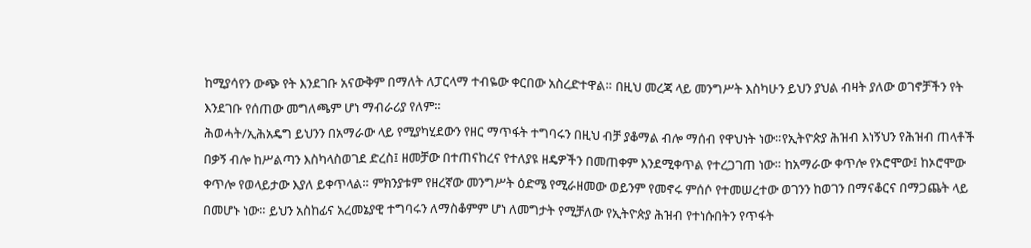ከሚያሳየን ውጭ የት እንደገቡ አናውቅም በማለት ለፓርላማ ተብዬው ቀርበው አስረድተዋል። በዚህ መረጃ ላይ መንግሥት እስካሁን ይህን ያህል ብዛት ያለው ወገኖቻችን የት እንደገቡ የሰጠው መግለጫም ሆነ ማብራሪያ የለም።
ሕወሓት/ኢሕአዴግ ይህንን በአማራው ላይ የሚያካሂደውን የዘር ማጥፋት ተግባሩን በዚህ ብቻ ያቆማል ብሎ ማሰብ የዋህነት ነው።የኢትዮጵያ ሕዝብ እነኝህን የሕዝብ ጠላቶች በቃኝ ብሎ ከሥልጣን እስካላስወገደ ድረስ፤ ዘመቻው በተጠናከረና የተለያዩ ዘዴዎችን በመጠቀም እንደሚቀጥል የተረጋገጠ ነው። ከአማራው ቀጥሎ የኦሮሞው፤ ከኦሮሞው ቀጥሎ የወላይታው እያለ ይቀጥላል። ምክንያቱም የዘረኛው መንግሥት ዕድሜ የሚራዘመው ወይንም የመኖሩ ምሰሶ የተመሠረተው ወገንን ከወገን በማናቆርና በማጋጨት ላይ በመሆኑ ነው። ይህን አስከፊና አረመኔያዊ ተግባሩን ለማስቆምም ሆነ ለመግታት የሚቻለው የኢትዮጵያ ሕዝብ የተነሱበትን የጥፋት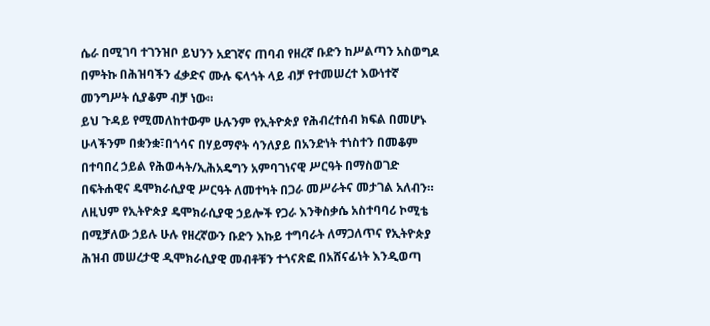ሴራ በሚገባ ተገንዝቦ ይህንን አደገኛና ጠባብ የዘረኛ ቡድን ከሥልጣን አስወግዶ በምትኩ በሕዝባችን ፈቃድና ሙሉ ፍላጎት ላይ ብቻ የተመሠረተ እውነተኛ መንግሥት ሲያቆም ብቻ ነው።
ይህ ጉዳይ የሚመለከተውም ሁሉንም የኢትዮጵያ የሕብረተሰብ ክፍል በመሆኑ ሁላችንም በቋንቋ፣በጎሳና በሃይማኖት ሳንለያይ በአንድነት ተነስተን በመቆም በተባበረ ኃይል የሕወሓት/ኢሕአዴግን አምባገነናዊ ሥርዓት በማስወገድ በፍትሐዊና ዴሞክራሲያዊ ሥርዓት ለመተካት በጋራ መሥራትና መታገል አለብን።
ለዚህም የኢትዮጵያ ዴሞክራሲያዊ ኃይሎች የጋራ እንቅስቃሴ አስተባባሪ ኮሚቴ በሚቻለው ኃይሉ ሁሉ የዘረኛውን ቡድን እኩይ ተግባራት ለማጋለጥና የኢትዮጵያ ሕዝብ መሠረታዊ ዲሞክራሲያዊ መብቶቹን ተጎናጽፎ በአሸናፊነት እንዲወጣ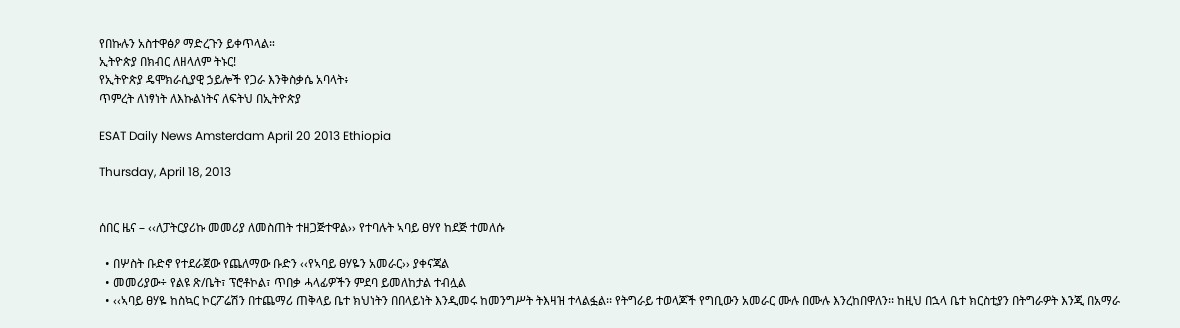የበኩሉን አስተዋፅዖ ማድረጉን ይቀጥላል።
ኢትዮጵያ በክብር ለዘላለም ትኑር!
የኢትዮጵያ ዴሞክራሲያዊ ኃይሎች የጋራ እንቅስቃሴ አባላት፥
ጥምረት ለነፃነት ለእኩልነትና ለፍትህ በኢትዮጵያ

ESAT Daily News Amsterdam April 20 2013 Ethiopia

Thursday, April 18, 2013


ሰበር ዜና – ‹‹ለፓትርያሪኩ መመሪያ ለመስጠት ተዘጋጅተዋል›› የተባሉት ኣባይ ፀሃየ ከደጅ ተመለሱ

  • በሦስት ቡድኖ የተደራጀው የጨለማው ቡድን ‹‹የኣባይ ፀሃዬን አመራር›› ያቀናጃል
  • መመሪያው÷ የልዩ ጽ/ቤት፣ ፕሮቶኮል፣ ጥበቃ ሓላፊዎችን ምደባ ይመለከታል ተብሏል
  • ‹‹ኣባይ ፀሃዬ ከስኳር ኮርፖሬሽን በተጨማሪ ጠቅላይ ቤተ ክህነትን በበላይነት እንዲመሩ ከመንግሥት ትእዛዝ ተላልፏል፡፡ የትግራይ ተወላጆች የግቢውን አመራር ሙሉ በሙሉ እንረከበዋለን፡፡ ከዚህ በኋላ ቤተ ክርስቲያን በትግራዎት እንጂ በአማራ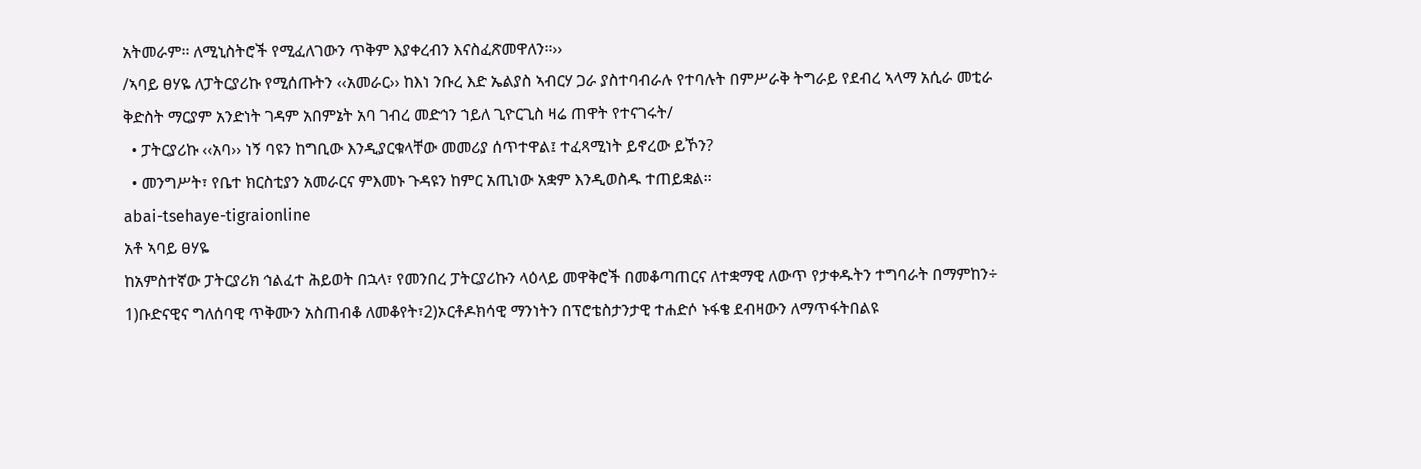አትመራም፡፡ ለሚኒስትሮች የሚፈለገውን ጥቅም እያቀረብን እናስፈጽመዋለን፡፡››
/ኣባይ ፀሃዬ ለፓትርያሪኩ የሚሰጡትን ‹‹አመራር›› ከእነ ንቡረ እድ ኤልያስ ኣብርሃ ጋራ ያስተባብራሉ የተባሉት በምሥራቅ ትግራይ የደብረ ኣላማ አሲራ መቲራ ቅድስት ማርያም አንድነት ገዳም አበምኔት አባ ገብረ መድኅን ኀይለ ጊዮርጊስ ዛሬ ጠዋት የተናገሩት/
  • ፓትርያሪኩ ‹‹አባ›› ነኝ ባዩን ከግቢው እንዲያርቁላቸው መመሪያ ሰጥተዋል፤ ተፈጻሚነት ይኖረው ይኾን?
  • መንግሥት፣ የቤተ ክርስቲያን አመራርና ምእመኑ ጉዳዩን ከምር አጢነው አቋም እንዲወስዱ ተጠይቋል፡፡
abai-tsehaye-tigraionline
አቶ ኣባይ ፀሃዬ
ከአምስተኛው ፓትርያሪክ ኅልፈተ ሕይወት በኋላ፣ የመንበረ ፓትርያሪኩን ላዕላይ መዋቅሮች በመቆጣጠርና ለተቋማዊ ለውጥ የታቀዱትን ተግባራት በማምከን÷ 1)ቡድናዊና ግለሰባዊ ጥቅሙን አስጠብቆ ለመቆየት፣2)ኦርቶዶክሳዊ ማንነትን በፕሮቴስታንታዊ ተሐድሶ ኑፋቄ ደብዛውን ለማጥፋትበልዩ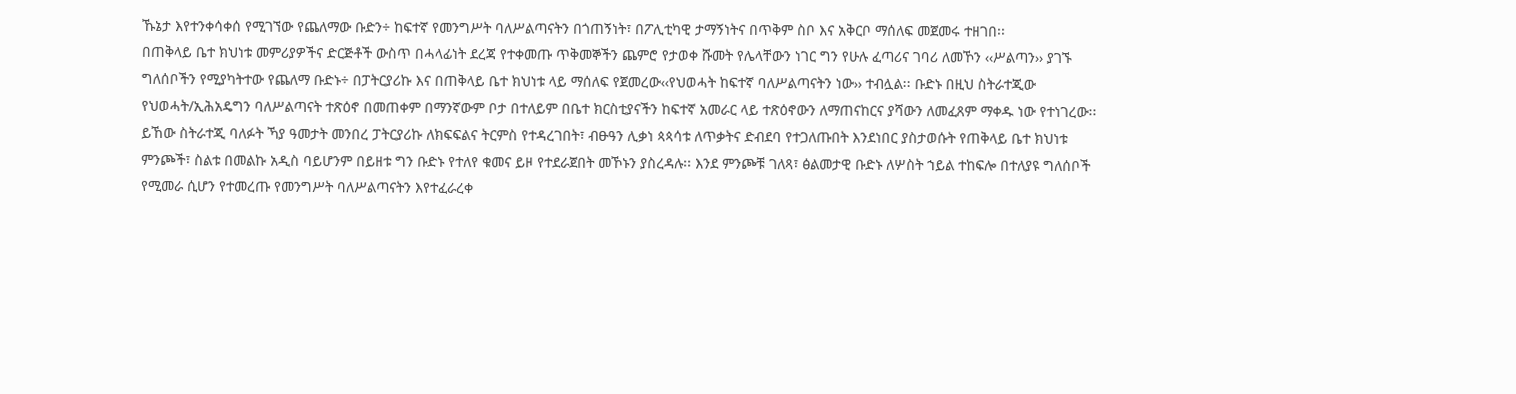ኹኔታ እየተንቀሳቀሰ የሚገኘው የጨለማው ቡድን÷ ከፍተኛ የመንግሥት ባለሥልጣናትን በጎጠኝነት፣ በፖሊቲካዊ ታማኝነትና በጥቅም ስቦ እና አቅርቦ ማሰለፍ መጀመሩ ተዘገበ፡፡
በጠቅላይ ቤተ ክህነቱ መምሪያዎችና ድርጅቶች ውስጥ በሓላፊነት ደረጃ የተቀመጡ ጥቅመኞችን ጨምሮ የታወቀ ሹመት የሌላቸውን ነገር ግን የሁሉ ፈጣሪና ገባሪ ለመኾን ‹‹ሥልጣን›› ያገኙ ግለሰቦችን የሚያካትተው የጨለማ ቡድኑ÷ በፓትርያሪኩ እና በጠቅላይ ቤተ ክህነቱ ላይ ማሰለፍ የጀመረው‹‹የህወሓት ከፍተኛ ባለሥልጣናትን ነው›› ተብሏል፡፡ ቡድኑ በዚህ ስትራተጂው የህወሓት/ኢሕአዴግን ባለሥልጣናት ተጽዕኖ በመጠቀም በማንኛውም ቦታ በተለይም በቤተ ክርስቲያናችን ከፍተኛ አመራር ላይ ተጽዕኖውን ለማጠናከርና ያሻውን ለመፈጸም ማቀዱ ነው የተነገረው፡፡
ይኸው ስትራተጂ ባለፉት ኻያ ዓመታት መንበረ ፓትርያሪኩ ለክፍፍልና ትርምስ የተዳረገበት፣ ብፁዓን ሊቃነ ጳጳሳቱ ለጥቃትና ድብደባ የተጋለጡበት እንደነበር ያስታወሱት የጠቅላይ ቤተ ክህነቱ ምንጮች፣ ስልቱ በመልኩ አዲስ ባይሆንም በይዘቱ ግን ቡድኑ የተለየ ቁመና ይዞ የተደራጀበት መኾኑን ያስረዳሉ፡፡ እንደ ምንጮቹ ገለጻ፣ ፅልመታዊ ቡድኑ ለሦስት ኀይል ተከፍሎ በተለያዩ ግለሰቦች የሚመራ ሲሆን የተመረጡ የመንግሥት ባለሥልጣናትን እየተፈራረቀ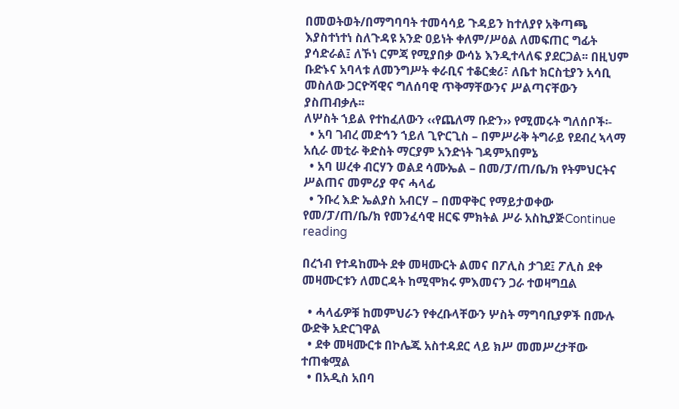በመወትወት/በማግባባት ተመሳሳይ ጉዳይን ከተለያየ አቅጣጫ እያስተነተነ ስለጉዳዩ አንድ ዐይነት ቀለም/ሥዕል ለመፍጠር ግፊት ያሳድራል፤ ለኾነ ርምጃ የሚያበቃ ውሳኔ እንዲተላለፍ ያደርጋል፡፡ በዚህም ቡድኑና አባላቱ ለመንግሥት ቀራቢና ተቆርቋሪ፣ ለቤተ ክርስቲያን አሳቢ መስለው ጋርዮሻዊና ግለሰባዊ ጥቅማቸውንና ሥልጣናቸውን ያስጠብቃሉ፡፡
ለሦስት ኀይል የተከፈለውን ‹‹የጨለማ ቡድን›› የሚመሩት ግለሰቦች፡-
  • አባ ገብረ መድኅን ኀይለ ጊዮርጊስ – በምሥራቅ ትግራይ የደብረ ኣላማ አሲራ መቲራ ቅድስት ማርያም አንድነት ገዳምአበምኔ
  • አባ ሠረቀ ብርሃን ወልደ ሳሙኤል – በመ/ፓ/ጠ/ቤ/ክ የትምህርትና ሥልጠና መምሪያ ዋና ሓላፊ
  • ንቡረ እድ ኤልያስ አብርሃ – በመዋቅር የማይታወቀው የመ/ፓ/ጠ/ቤ/ክ የመንፈሳዊ ዘርፍ ምክትል ሥራ አስኪያጅContinue reading

በረኀብ የተዳከሙት ደቀ መዛሙርት ልመና በፖሊስ ታገደ፤ ፖሊስ ደቀ መዛሙርቱን ለመርዳት ከሚሞክሩ ምእመናን ጋራ ተወዛግቧል

  • ሓላፊዎቹ ከመምህራን የቀረቡላቸውን ሦስት ማግባቢያዎች በሙሉ ውድቅ አድርገዋል
  • ደቀ መዛሙርቱ በኮሌጁ አስተዳደር ላይ ክሥ መመሥረታቸው ተጠቁሟል
  • በአዲስ አበባ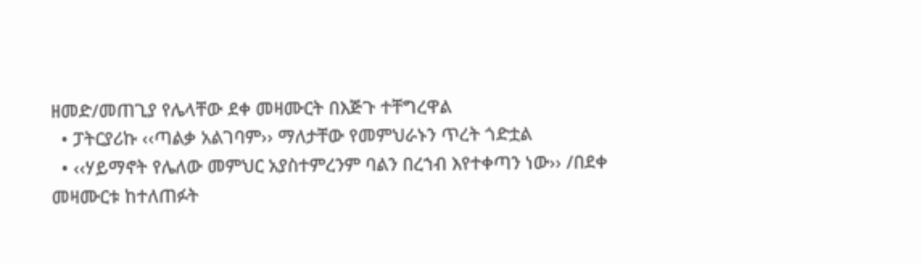ዘመድ/መጠጊያ የሌላቸው ደቀ መዛሙርት በእጅጉ ተቸግረዋል
  • ፓትርያሪኩ ‹‹ጣልቃ አልገባም›› ማለታቸው የመምህራኑን ጥረት ጎድቷል
  • ‹‹ሃይማኖት የሌለው መምህር አያስተምረንም ባልን በረኀብ እየተቀጣን ነው›› /በደቀ መዛሙርቱ ከተለጠፉት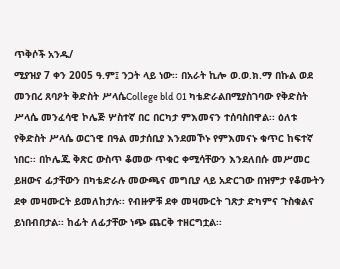ጥቅሶች አንዱ/
ሚያዝያ 7 ቀን 2005 ዓ.ም፤ ንጋት ላይ ነው፡፡ በአራት ኪሎ ወ.ወ.ክ.ማ በኩል ወደ መንበረ ጸባዖት ቅድስት ሥላሴCollege bld 01 ካቴድራልበሚያስገባው የቅድስት ሥላሴ መንፈሳዊ ኮሌጅ ሦስተኛ በር በርካታ ምእመናን ተሰባስበዋል፡፡ ዕለቱ የቅድስት ሥላሴ ወርኀዊ በዓል መታሰቢያ እንደመኾኑ የምእመናኑ ቁጥር ከፍተኛ ነበር፡፡ በኮሌጁ ቅጽር ውስጥ ቆመው ጥቁር ቀሚሳቸውን እንደለበሱ መሥመር ይዘውና ፊታቸውን በካቴድራሉ መውጫና መግቢያ ላይ አድርገው በዝምታ የቆሙትን ደቀ መዛሙርት ይመለከታሉ፡፡ የብዙዎቹ ደቀ መዛሙርት ገጽታ ድካምና ጉስቁልና ይነበብበታል፡፡ ከፊት ለፊታቸው ነጭ ጨርቅ ተዘርግቷል፡፡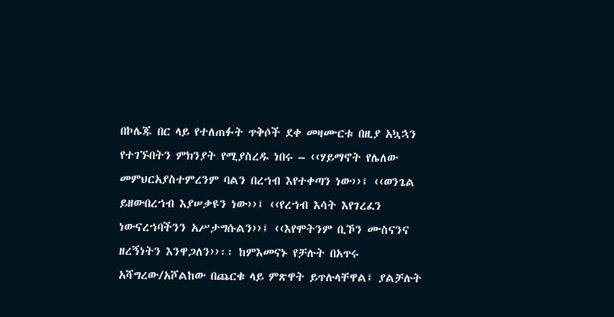በኮሌጁ በር ላይ የተለጠፉት ጥቅሶች ደቀ መዛሙርቱ በዚያ አኳኋን የተገኙበትን ምክንያት የሚያስረዱ ነበሩ – ‹‹ሃይማኖት የሌለው መምህርአያስተምረንም ባልን በረኀብ እየተቀጣን ነው››፤ ‹‹ወንጌል ይዘውበረኀብ እያሠቃዩን ነው››፤ ‹‹የረኀብ እሳት እየገረፈን ነውናረኀባችንን አሥታግሱልን››፤ ‹‹እየሞትንም ቢኾን ሙስናንና ዘረኝነትን እንዋጋለን››፡፡ ከምእመናኑ የቻሉት በአጥሩ አሻግረው/አሾልከው በጨርቁ ላይ ምጽዋት ይጥሉላቸዋል፤ ያልቻሉት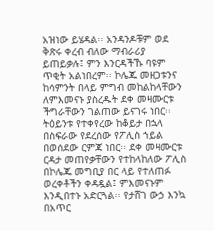አዝነው ይሄዳል፡፡ አንዳንዶቹም ወደ ቅጽሩ ቀረብ ብለው ማብራሪያ ይጠይቃሉ፤ ምን እንርዳችኹ ባዩም ጥቂት አልነበረም፡፡ ኮሌጁ መዘጋቱንና ከሳምንት በላይ ምግብ መከልከላቸውን ለምእመናኑ ያስረዱት ደቀ መዛሙርቱ ችግራቸውን ገልጠው ይናገሩ ነበር፡፡
ትዕይንቱ የተቀየረው ከቆይታ በኋላ በስፍራው የደረሰው የፖሊስ ኀይል በወሰደው ርምጃ ነበር፡፡ ደቀ መዛሙርቱ ርዳታ መጠየቃቸውን የተከላከለው ፖሊስ በኮሌጁ መግቢያ በር ላይ የተለጠፉ ወረቀቶችን ቀዳዷል፤ ምእመናኑም እንዲበተኑ አድርጓል፡፡ የታሸገ ውኃ እንኳ በአጥር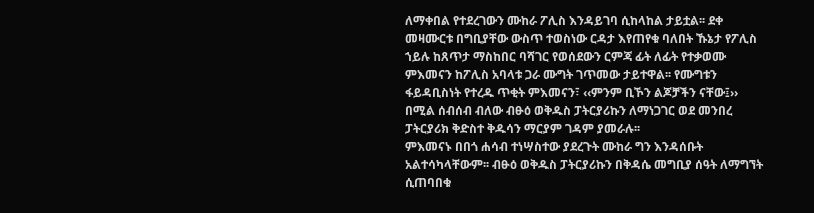ለማቀበል የተደረገውን ሙከራ ፖሊስ እንዳይገባ ሲከላከል ታይቷል፡፡ ደቀ መዛሙርቱ በግቢያቸው ውስጥ ተወስነው ርዳታ እየጠየቁ ባለበት ኹኔታ የፖሊስ ኀይሉ ከጸጥታ ማስከበር ባሻገር የወሰደውን ርምጃ ፊት ለፊት የተቃወሙ ምእመናን ከፖሊስ አባላቱ ጋራ ሙግት ገጥመው ታይተዋል፡፡ የሙግቱን ፋይዳቢስነት የተረዱ ጥቂት ምእመናን፣ ‹‹ምንም ቢኾን ልጆቻችን ናቸው፤›› በሚል ሰብሰብ ብለው ብፁዕ ወቅዱስ ፓትርያሪኩን ለማነጋገር ወደ መንበረ ፓትርያሪክ ቅድስተ ቅዱሳን ማርያም ገዳም ያመራሉ፡፡
ምእመናኑ በበጎ ሐሳብ ተነሣስተው ያደረጉት ሙከራ ግን እንዳሰቡት አልተሳካላቸውም፡፡ ብፁዕ ወቅዱስ ፓትርያሪኩን በቅዳሴ መግቢያ ሰዓት ለማግኘት ሲጠባበቁ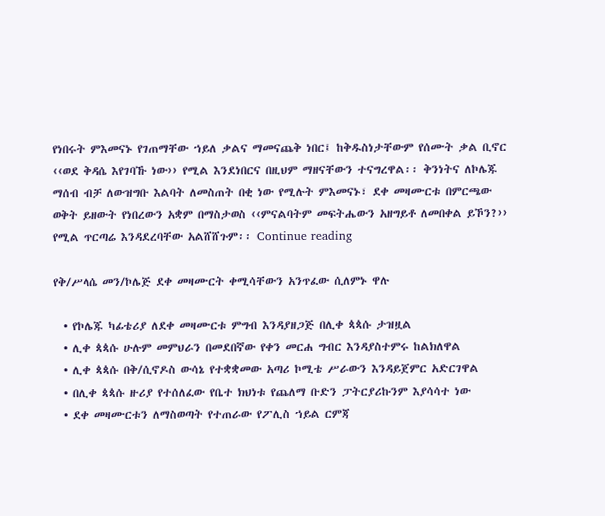የነበሩት ምእመናኑ የገጠማቸው ኀይለ ቃልና ማመናጨቅ ነበር፤ ከቅዱስነታቸውም የሰሙት ቃል ቢኖር ‹‹ወደ ቅዳሴ እየገባኹ ነው›› የሚል እንደነበርና በዚህም ማዘናቸውን ተናግረዋል፡፡ ቅንነትና ለኮሌጁ ማሰብ ብቻ ለውዝግቡ እልባት ለመስጠት በቂ ነው የሚሉት ምእመናኑ፣ ደቀ መዛሙርቱ በምርጫው ወቅት ይዘውት የነበረውን አቋም በማስታወስ ‹‹ምናልባትም መፍትሔውን አዘግይቶ ለመበቀል ይኾን?›› የሚል ጥርጣሬ እንዳደረባቸው አልሸሸጉም፡፡ Continue reading

የቅ/ሥላሴ መን/ኮሌጅ ደቀ መዛሙርት ቀሚሳቸውን አንጥፈው ሲለምኑ ዋሉ

  • የኮሌጁ ካፊቴሪያ ለደቀ መዛሙርቱ ምግብ እንዳያዘጋጅ በሊቀ ጳጳሱ ታዝዟል
  • ሊቀ ጳጳሱ ሁሉም መምህራን በመደበኛው የቀን መርሐ ግብር እንዳያስተምሩ ከልክለዋል
  • ሊቀ ጳጳሱ በቅ/ሲኖዶስ ውሳኔ የተቋቋመው አጣሪ ኮሚቴ ሥራውን እንዳይጀምር አድርገዋል
  • በሊቀ ጳጳሱ ዙሪያ የተሰለፈው የቤተ ክህነቱ የጨለማ ቡድን ፓትርያሪኩንም እያሳሳተ ነው
  • ደቀ መዛሙርቱን ለማስወጣት የተጠራው የፖሊስ ኀይል ርምጃ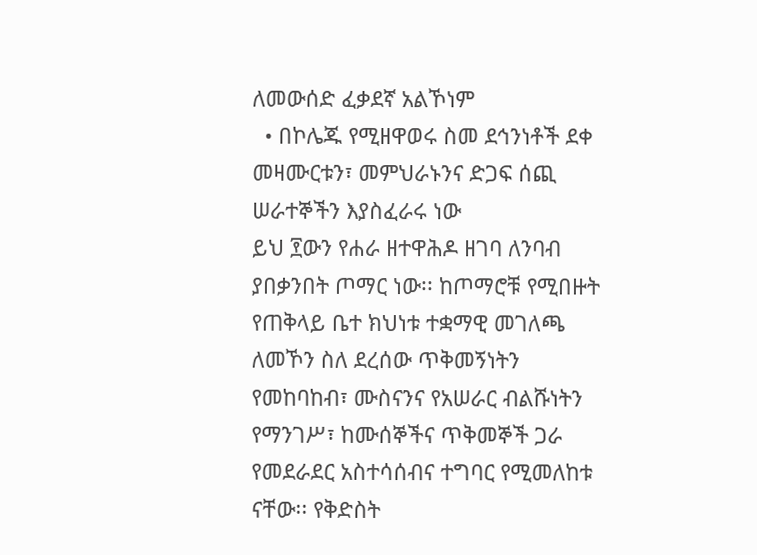ለመውሰድ ፈቃደኛ አልኾነም
  • በኮሌጁ የሚዘዋወሩ ስመ ደኅንነቶች ደቀ መዛሙርቱን፣ መምህራኑንና ድጋፍ ሰጪ ሠራተኞችን እያስፈራሩ ነው
ይህ ፻ውን የሐራ ዘተዋሕዶ ዘገባ ለንባብ ያበቃንበት ጦማር ነው፡፡ ከጦማሮቹ የሚበዙት የጠቅላይ ቤተ ክህነቱ ተቋማዊ መገለጫ ለመኾን ስለ ደረሰው ጥቅመኝነትን የመከባከብ፣ ሙስናንና የአሠራር ብልሹነትን የማንገሥ፣ ከሙሰኞችና ጥቅመኞች ጋራ የመደራደር አስተሳሰብና ተግባር የሚመለከቱ ናቸው፡፡ የቅድስት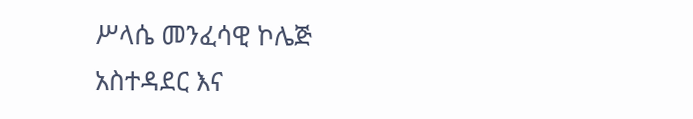ሥላሴ መንፈሳዊ ኮሌጅ አስተዳደር እና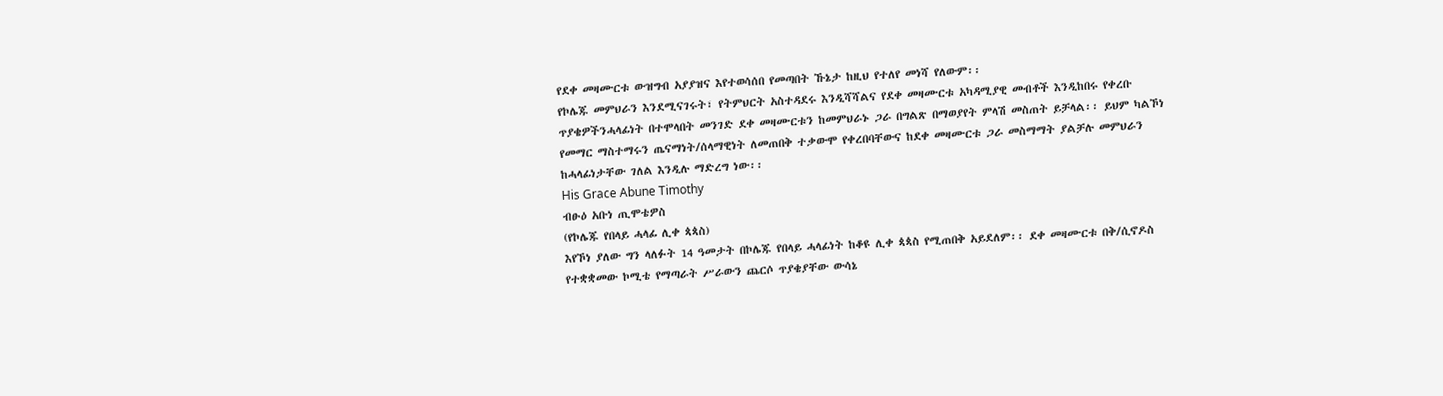የደቀ መዛሙርቱ ውዝግብ አያያዝና እየተወሳሰበ የመጣበት ኹኔታ ከዚህ የተለየ መነሻ የለውም፡፡
የኮሌጁ መምህራን እንደሚናገሩት፣ የትምህርት አስተዳደሩ እንዲሻሻልና የደቀ መዛሙርቱ አካዳሚያዊ መብቶች እንዲከበሩ የቀረቡ ጥያቄዎችንሓላፊነት በተሞላበት መንገድ ደቀ መዛሙርቱን ከመምህራኑ ጋራ በግልጽ በማወያየት ምላሽ መስጠት ይቻላል፡፡ ይህም ካልኾነ የመማር ማስተማሩን ጤናማነት/ሰላማዊነት ለመጠበቅ ተቃውሞ የቀረበባቸውና ከደቀ መዛሙርቱ ጋራ መስማማት ያልቻሉ መምህራን ከሓላፊነታቸው ገለል እንዲሉ ማድረግ ነው፡፡
His Grace Abune Timothy
ብፁዕ አቡነ ጢሞቴዎስ
(የኮሌጁ የበላይ ሓላፊ ሊቀ ጳጳስ)
እየኾነ ያለው ግን ላለፉት 14 ዓመታት በኮሌጁ የበላይ ሓላፊነት ከቆዩ ሊቀ ጳጳስ የሚጠበቅ አይደለም፡፡ ደቀ መዛሙርቱ በቅ/ሲኖዶስ የተቋቋመው ኮሚቴ የማጣራት ሥራውን ጨርሶ ጥያቄያቸው ውሳኔ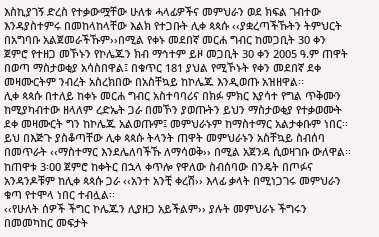እስኪያገኝ ድረስ የተቃውሟቸው ሁለቱ ሓላፊዎችና መምህራን ወደ ክፍል ገብተው እንዳያስተምሩ በመከላከላቸው እልክ የተጋቡት ሊቀ ጳጳሱ ‹‹ያቋረጣችኹትን ትምህርት በአግባቡ አልጀመራችኹም››በሚል የቀኑ መደበኛ መርሐ ግብር ከመጋቢት 30 ቀን ጀምሮ የተዘጋ መኾኑን የኮሌጁን ክብ ማኅተም ይዞ መጋቢት 30 ቀን 2005 ዓ.ም ጠዋት በወጣ ማስታወቂያ አሳስበዋል፤ በቁጥር 181 ያህል የሚኾኑት የቀን መደበኛ ደቀ መዛሙርትም ንብረት አስረክበው በአስቸኳይ ከኮሌጁ እንዲወጡ አዝዘዋል፡፡
ሊቀ ጳጳሱ በተለይ ከቀኑ መርሐ ግብር አስተባባሪና በክፉ ምክር እያሳተ የግል ጥቅሙን ከሚያካብተው ዘላለም ረድኤት ጋራ በመኾን ያወጡትን ይህን ማስታወቂያ የተቃወሙት ደቀ መዛሙርት ግን ከኮሌጁ አልወጡም፤ መምህራኑም ከማስተማር አልታቀቡም ነበር፡፡ ይህ በእጅጉ ያስቆጣቸው ሊቀ ጳጳሱ ትላንት ጠዋት መምህራኑን አስቸኳይ ስብሰባ በመጥራት ‹‹ማስተማር እንደሌለባችኹ ለማሳወቅ›› በሚል አጀንዳ ሲወዛገቡ ውለዋል፡፡ ከጠዋቱ 3፡00 ጀምሮ ከቀትር በኋላ ቀጥሎ የዋለው ስብሰባው በንዴት በጦፉና አንዳንዶቹም ከሊቀ ጳጳሱ ጋራ ‹‹አንተ አንቺ ቀረሽ›› እላፊ ቃላት በሚነጋገሩ መምህራን ቁጣ የተሞላ ነበር ተብሏል፡፡
‹‹የሁለት ሰዎች ችግር ኮሌጁን ሊያዘጋ አይችልም›› ያሉት መምህራኑ ችግሩን በመመካከር መፍታት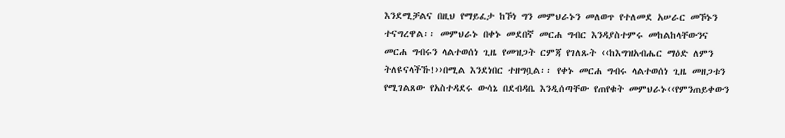እንደሚቻልና በዚህ የማይፈታ ከኾነ ግን መምህራኑን መለወጥ የተለመደ አሠራር መኾኑን ተናግረዋል፡፡ መምህራኑ በቀኑ መደበኛ መርሐ ግብር እንዳያስተምሩ መከልከላቸውንና መርሐ ግብሩን ላልተወሰነ ጊዜ የመዝጋት ርምጃ የገለጹት ‹‹ከእግዝአብሔር ማዕድ ለምን ትለዩናላችኹ!››በሚል እንደነበር ተዘግቧል፡፡ የቀኑ መርሐ ግብሩ ላልተወሰነ ጊዜ መዘጋቱን የሚገልጸው የአስተዳደሩ ውሳኔ በደብዳቤ እንዲሰጣቸው የጠየቁት መምህራኑ‹‹የምንጠይቀውን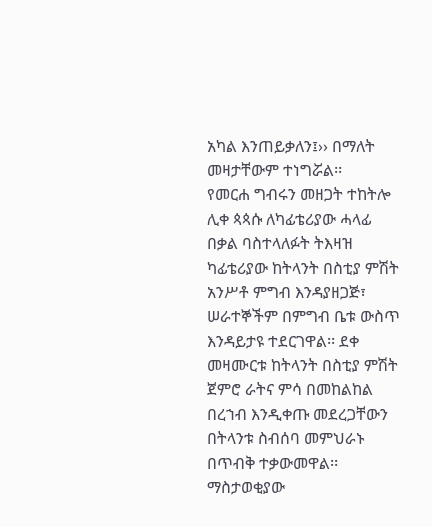አካል እንጠይቃለን፤›› በማለት መዛታቸውም ተነግሯል፡፡
የመርሐ ግብሩን መዘጋት ተከትሎ ሊቀ ጳጳሱ ለካፊቴሪያው ሓላፊ በቃል ባስተላለፉት ትእዛዝ ካፊቴሪያው ከትላንት በስቲያ ምሽት አንሥቶ ምግብ እንዳያዘጋጅ፣ ሠራተኞችም በምግብ ቤቱ ውስጥ እንዳይታዩ ተደርገዋል፡፡ ደቀ መዛሙርቱ ከትላንት በስቲያ ምሽት ጀምሮ ራትና ምሳ በመከልከል በረኀብ እንዲቀጡ መደረጋቸውን በትላንቱ ስብሰባ መምህራኑ በጥብቅ ተቃውመዋል፡፡
ማስታወቂያው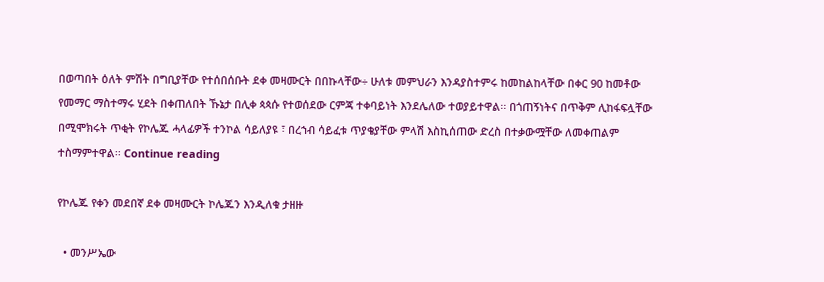በወጣበት ዕለት ምሽት በግቢያቸው የተሰበሰቡት ደቀ መዛሙርት በበኩላቸው÷ ሁለቱ መምህራን እንዳያስተምሩ ከመከልከላቸው በቀር 90 ከመቶው የመማር ማስተማሩ ሂደት በቀጠለበት ኹኔታ በሊቀ ጳጳሱ የተወሰደው ርምጃ ተቀባይነት እንደሌለው ተወያይተዋል፡፡ በጎጠኝነትና በጥቅም ሊከፋፍሏቸው በሚሞክሩት ጥቂት የኮሌጁ ሓላፊዎች ተንኮል ሳይለያዩ ፣ በረኀብ ሳይፈቱ ጥያቄያቸው ምላሽ እስኪሰጠው ድረስ በተቃውሟቸው ለመቀጠልም ተስማምተዋል፡፡ Continue reading

የኮሌጁ የቀን መደበኛ ደቀ መዛሙርት ኮሌጁን እንዲለቁ ታዘዙ

  • መንሥኤው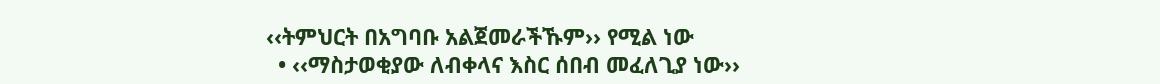‹‹ትምህርት በአግባቡ አልጀመራችኹም›› የሚል ነው
  • ‹‹ማስታወቂያው ለብቀላና እስር ሰበብ መፈለጊያ ነው››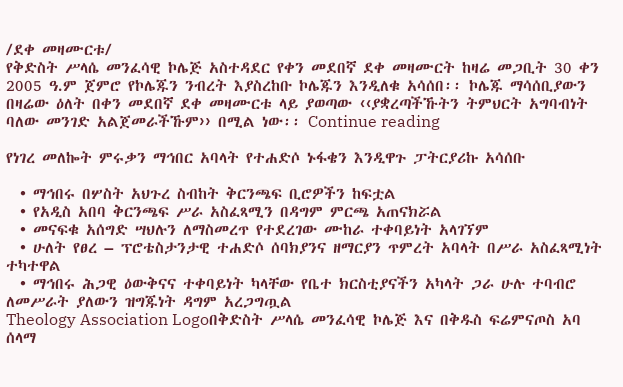/ደቀ መዛሙርቱ/
የቅድስት ሥላሴ መንፈሳዊ ኮሌጅ አስተዳደር የቀን መደበኛ ደቀ መዛሙርት ከዛሬ መጋቢት 30 ቀን 2005 ዓ.ም ጀምሮ የኮሌጁን ንብረት እያስረከቡ ኮሌጁን እንዲለቁ አሳሰበ፡፡ ኮሌጁ ማሳሰቢያውን በዛሬው ዕለት በቀን መደበኛ ደቀ መዛሙርቱ ላይ ያወጣው ‹‹ያቋረጣችኹትን ትምህርት አግባብነት ባለው መንገድ አልጀመራችኹም›› በሚል ነው፡፡ Continue reading

የነገረ መለኰት ምሩቃን ማኅበር አባላት የተሐድሶ ኑፋቄን እንዲዋጉ ፓትርያሪኩ አሳሰቡ

  • ማኅበሩ በሦስት አህጉረ ስብከት ቅርንጫፍ ቢሮዎችን ከፍቷል
  • የአዲስ አበባ ቅርንጫፍ ሥራ አስፈጻሚን በዳግም ምርጫ አጠናክሯል
  • መናፍቁ አሰግድ ሣህሉን ለማስመረጥ የተደረገው ሙከራ ተቀባይነት አላገኘም
  • ሁለት የፀረ – ፕሮቴስታንታዊ ተሐድሶ ሰባክያንና ዘማርያን ጥምረት አባላት በሥራ አስፈጻሚነት ተካተዋል
  • ማኅበሩ ሕጋዊ ዕውቅናና ተቀባይነት ካላቸው የቤተ ክርስቲያናችን አካላት ጋራ ሁሉ ተባብሮ ለመሥራት ያለውን ዝግጁነት ዳግም አረጋግጧል
Theology Association Logoበቅድስት ሥላሴ መንፈሳዊ ኮሌጅ እና በቅዱስ ፍሬምናጦስ አባ ሰላማ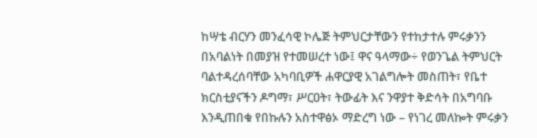ከሣቴ ብርሃን መንፈሳዊ ኮሌጅ ትምህርታቸውን የተከታተሉ ምሩቃንን በአባልነት በመያዝ የተመሠረተ ነው፤ ዋና ዓላማው÷ የወንጌል ትምህርት ባልተዳረሰባቸው አካባቢዎች ሐዋርያዊ አገልግሎት መስጠት፣ የቤተ ክርስቲያናችን ዶግማ፣ ሥርዐት፣ ትውፊት እና ንዋያተ ቅድሳት በአግባቡ እንዲጠበቁ የበኩሉን አስተዋፅኦ ማድረግ ነው – የነገረ መለኰት ምሩቃን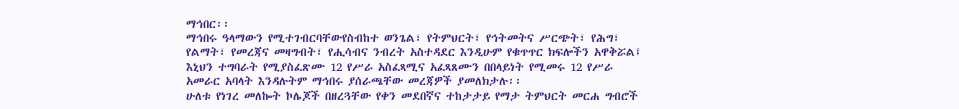ማኅበር፡፡
ማኅበሩ ዓላማውን የሚተገብርባቸውየስብከተ ወንጌል፣ የትምህርት፣ የኅትመትና ሥርጭት፣ የሕግ፣ የልማት፣ የመረጃና መዛግብት፣ የሒሳብና ንብረት አስተዳደር እንዲሁም የቁጥጥር ክፍሎችን አዋቅሯል፤ እኒህን ተግባራት የሚያስፈጽሙ 12 የሥራ አስፈጻሚና አፈጻጸሙን በበላይነት የሚመሩ 12 የሥራ አመራር አባላት እንዳሉትም ማኅበሩ ያሰራጫቸው መረጃዎች ያመለክታሉ፡፡
ሁለቱ የነገረ መለኰት ኮሌጆች በዘረጓቸው የቀን መደበኛና ተከታታይ የማታ ትምህርት መርሐ ግብሮች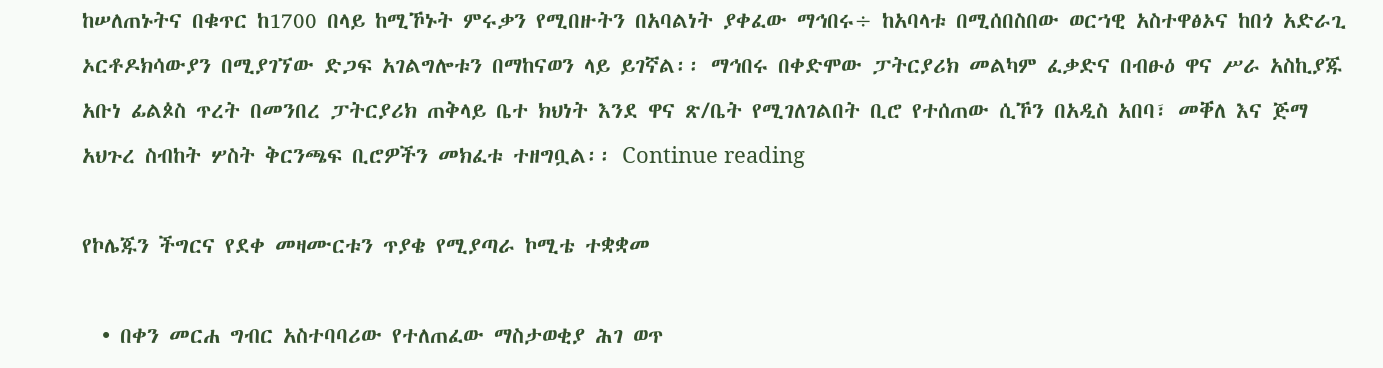ከሠለጠኑትና በቁጥር ከ1700 በላይ ከሚኾኑት ምሩቃን የሚበዙትን በአባልነት ያቀፈው ማኅበሩ÷ ከአባላቱ በሚሰበስበው ወርኀዊ አስተዋፅኦና ከበጎ አድራጊ ኦርቶዶክሳውያን በሚያገኘው ድጋፍ አገልግሎቱን በማከናወን ላይ ይገኛል፡፡ ማኅበሩ በቀድሞው ፓትርያሪክ መልካም ፈቃድና በብፁዕ ዋና ሥራ አስኪያጁ አቡነ ፊልጶስ ጥረት በመንበረ ፓትርያሪክ ጠቅላይ ቤተ ክህነት እንደ ዋና ጽ/ቤት የሚገለገልበት ቢሮ የተሰጠው ሲኾን በአዲስ አበባ፣ መቐለ እና ጅማ አህጉረ ስብከት ሦስት ቅርንጫፍ ቢሮዎችን መክፈቱ ተዘግቧል፡፡ Continue reading

የኮሌጁን ችግርና የደቀ መዛሙርቱን ጥያቄ የሚያጣራ ኮሚቴ ተቋቋመ

  • በቀን መርሐ ግብር አስተባባሪው የተለጠፈው ማስታወቂያ ሕገ ወጥ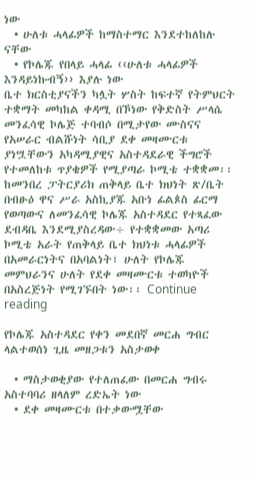ነው
  • ሁለቱ ሓላፊዎች ከማስተማር እንደተከለከሉ ናቸው
  • የኮሌጁ የበላይ ሓላፊ ‹‹ሁለቱ ሓላፊዎች እንዳይነኩብኝ›› እያሉ ነው
ቤተ ክርስቲያናችን ካሏት ሦስት ከፍተኛ የትምህርት ተቋማት መካከል ቀዳሚ በኾነው የቅድስት ሥላሴ መንፈሳዊ ኮሌጅ ተባብሶ በሚታየው ሙስናና የአሠራር ብልሹነት ሳቢያ ደቀ መዛሙርቱ ያነሧቸውን አካዳሚያዊና አስተዳደራዊ ችግሮች የተመለከቱ ጥያቄዎች የሚያጣራ ኮሚቴ ተቋቋመ፡፡
ከመንበረ ፓትርያሪክ ጠቅላይ ቤተ ክህነት ጽ/ቤት በብፁዕ ዋና ሥራ አስኪያጁ አቡነ ፊልጶስ ፊርማ የወጣውና ለመንፈሳዊ ኮሌጁ አስተዳደር የተጻፈው ደብዳቤ እንደሚያስረዳው÷ የተቋቋመው አጣሪ ኮሚቴ አራት የጠቅላይ ቤተ ክህነቱ ሓላፊዎች በአመራርነትና በአባልነት፣ ሁለት የኮሌጁ መምህራንና ሁለት የደቀ መዛሙርቱ ተወካዮች በአስረጅነት የሚገኙበት ነው፡፡ Continue reading

የኮሌጁ አስተዳደር የቀን መደበኛ መርሐ ግብር ላልተወሰነ ጊዜ መዘጋቱን አስታወቀ

  • ማስታወቂያው የተለጠፈው በመርሐ ግብሩ አስተባባሪ ዘላለም ረድኤት ነው
  • ደቀ መዛሙርቱ በተቃውሟቸው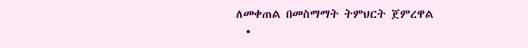ለመቀጠል በመስማማት ትምህርት ጀምረዋል
  •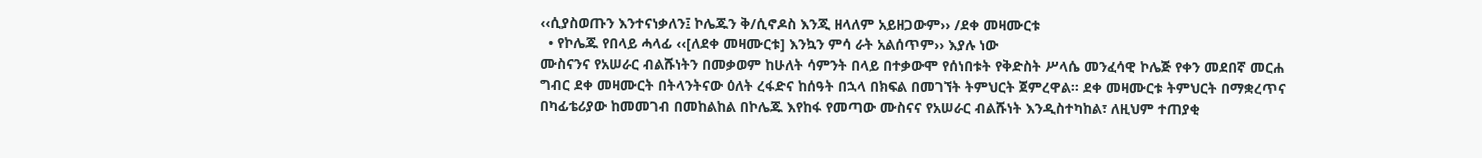‹‹ሲያስወጡን እንተናነቃለን፤ ኮሌጁን ቅ/ሲኖዶስ እንጂ ዘላለም አይዘጋውም›› /ደቀ መዛሙርቱ
  • የኮሌጁ የበላይ ሓላፊ ‹‹[ለደቀ መዛሙርቱ] እንኳን ምሳ ራት አልሰጥም›› እያሉ ነው
ሙስናንና የአሠራር ብልሹነትን በመቃወም ከሁለት ሳምንት በላይ በተቃውሞ የሰነበቱት የቅድስት ሥላሴ መንፈሳዊ ኮሌጅ የቀን መደበኛ መርሐ ግብር ደቀ መዛሙርት በትላንትናው ዕለት ረፋድና ከሰዓት በኋላ በክፍል በመገኘት ትምህርት ጀምረዋል፡፡ ደቀ መዛሙርቱ ትምህርት በማቋረጥና በካፊቴሪያው ከመመገብ በመከልከል በኮሌጁ እየከፋ የመጣው ሙስናና የአሠራር ብልሹነት እንዲስተካከል፣ ለዚህም ተጠያቂ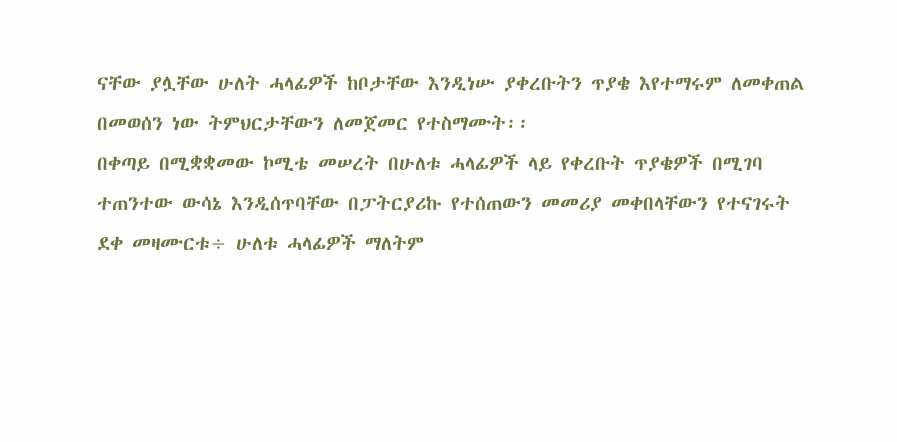ናቸው ያሏቸው ሁለት ሓላፊዎች ከቦታቸው እንዲነሡ ያቀረቡትን ጥያቄ እየተማሩም ለመቀጠል በመወሰን ነው ትምህርታቸውን ለመጀመር የተስማሙት፡፡
በቀጣይ በሚቋቋመው ኮሚቴ መሠረት በሁለቱ ሓላፊዎች ላይ የቀረቡት ጥያቄዎች በሚገባ ተጠንተው ውሳኔ እንዲሰጥባቸው በፓትርያሪኩ የተሰጠውን መመሪያ መቀበላቸውን የተናገሩት ደቀ መዛሙርቱ÷ ሁለቱ ሓላፊዎች ማለትም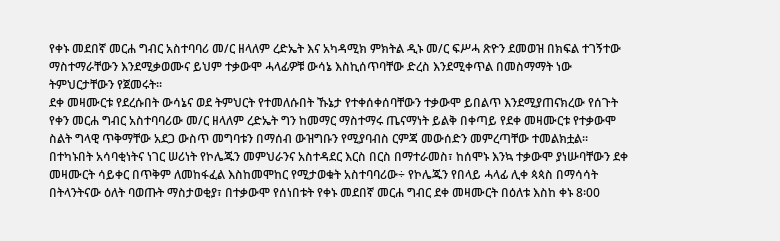የቀኑ መደበኛ መርሐ ግብር አስተባባሪ መ/ር ዘላለም ረድኤት እና አካዳሚክ ምክትል ዲኑ መ/ር ፍሥሓ ጽዮን ደመወዝ በክፍል ተገኝተው ማስተማራቸውን እንደሚቃወሙና ይህም ተቃውሞ ሓላፊዎቹ ውሳኔ እስኪሰጥባቸው ድረስ እንደሚቀጥል በመስማማት ነው ትምህርታቸውን የጀመሩት፡፡
ደቀ መዛሙርቱ የደረሱበት ውሳኔና ወደ ትምህርት የተመለሱበት ኹኔታ የተቀሰቀሰባቸውን ተቃውሞ ይበልጥ እንደሚያጠናክረው የሰጉት የቀን መርሐ ግብር አስተባባሪው መ/ር ዘላለም ረድኤት ግን ከመማር ማስተማሩ ጤናማነት ይልቅ በቀጣይ የደቀ መዛሙርቱ የተቃውሞ ስልት ግላዊ ጥቅማቸው አደጋ ውስጥ መግባቱን በማሰብ ውዝግቡን የሚያባብስ ርምጃ መውሰድን መምረጣቸው ተመልክቷል፡፡ በተካኑበት አሳባቂነትና ነገር ሠሪነት የኮሌጁን መምህራንና አስተዳደር እርስ በርስ በማተራመስ፣ ከሰሞኑ እንኳ ተቃውሞ ያነሡባቸውን ደቀ መዛሙርት ሳይቀር በጥቅም ለመከፋፈል እስከመሞከር የሚታወቁት አስተባባሪው÷ የኮሌጁን የበላይ ሓላፊ ሊቀ ጳጳስ በማሳሳት በትላንትናው ዕለት ባወጡት ማስታወቂያ፣ በተቃውሞ የሰነበቱት የቀኑ መደበኛ መርሐ ግብር ደቀ መዛሙርት በዕለቱ እስከ ቀኑ 8፡00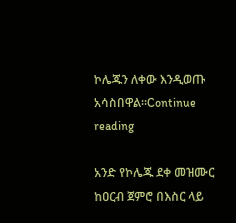ኮሌጁን ለቀው እንዲወጡ አሳስበዋል፡፡Continue reading

አንድ የኮሌጁ ደቀ መዝሙር ከዐርብ ጀምሮ በእስር ላይ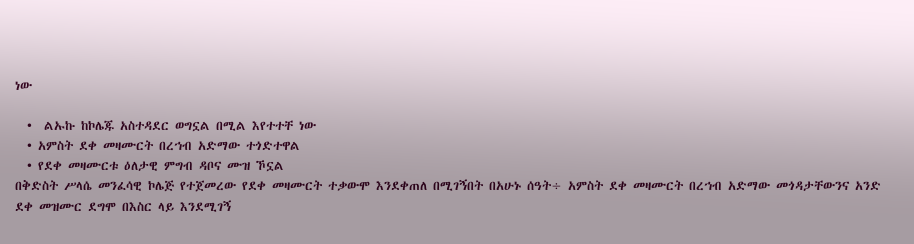ነው

  •  ልኡኩ ከኮሌጁ አስተዳደር ወግኗል በሚል እየተተቸ ነው
  • አምስት ደቀ መዛሙርት በረኀብ አድማው ተጎድተዋል
  • የደቀ መዛሙርቱ ዕለታዊ ምግብ ዳቦና ሙዝ ኾኗል
በቅድስት ሥላሴ መንፈሳዊ ኮሌጅ የተጀመረው የደቀ መዛሙርት ተቃውሞ እንደቀጠለ በሚገኝበት በአሁኑ ሰዓት÷ አምስት ደቀ መዛሙርት በረኀብ አድማው መጎዳታቸውንና አንድ ደቀ መዝሙር ደግሞ በእስር ላይ እንደሚገኝ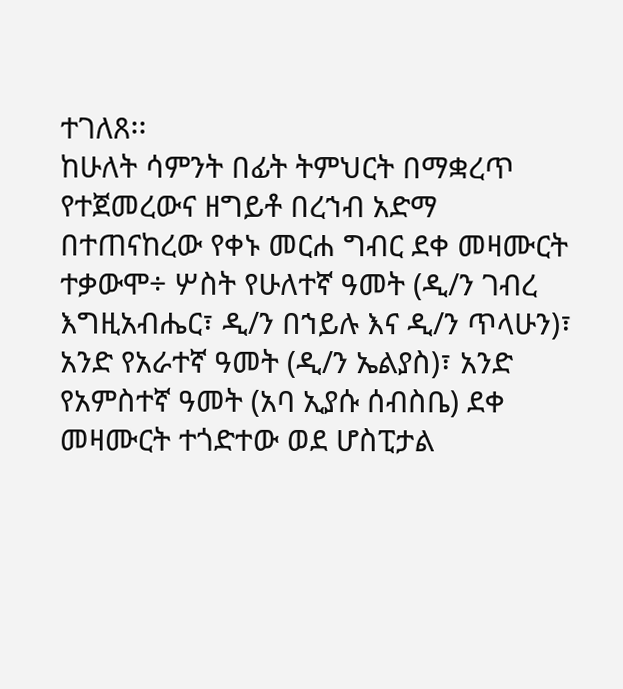ተገለጸ፡፡
ከሁለት ሳምንት በፊት ትምህርት በማቋረጥ የተጀመረውና ዘግይቶ በረኀብ አድማ በተጠናከረው የቀኑ መርሐ ግብር ደቀ መዛሙርት ተቃውሞ÷ ሦስት የሁለተኛ ዓመት (ዲ/ን ገብረ እግዚአብሔር፣ ዲ/ን በኀይሉ እና ዲ/ን ጥላሁን)፣ አንድ የአራተኛ ዓመት (ዲ/ን ኤልያስ)፣ አንድ የአምስተኛ ዓመት (አባ ኢያሱ ሰብስቤ) ደቀ መዛሙርት ተጎድተው ወደ ሆስፒታል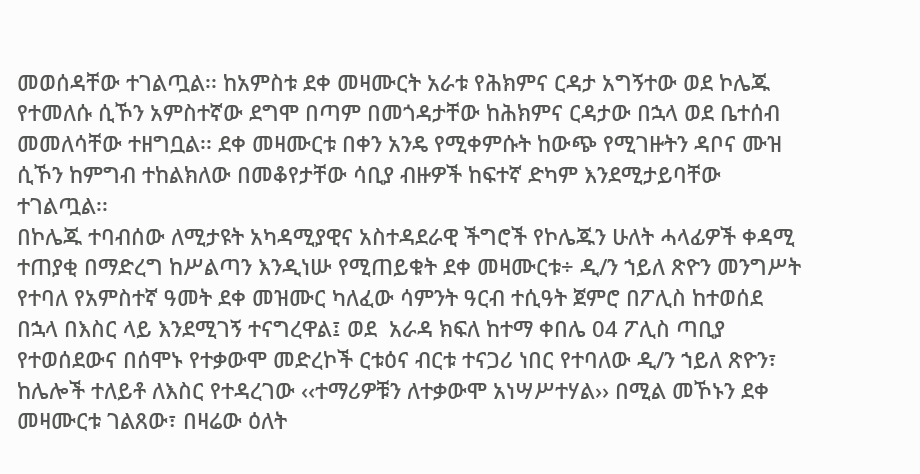መወሰዳቸው ተገልጧል፡፡ ከአምስቱ ደቀ መዛሙርት አራቱ የሕክምና ርዳታ አግኝተው ወደ ኮሌጁ የተመለሱ ሲኾን አምስተኛው ደግሞ በጣም በመጎዳታቸው ከሕክምና ርዳታው በኋላ ወደ ቤተሰብ መመለሳቸው ተዘግቧል፡፡ ደቀ መዛሙርቱ በቀን አንዴ የሚቀምሱት ከውጭ የሚገዙትን ዳቦና ሙዝ ሲኾን ከምግብ ተከልክለው በመቆየታቸው ሳቢያ ብዙዎች ከፍተኛ ድካም እንደሚታይባቸው ተገልጧል፡፡
በኮሌጁ ተባብሰው ለሚታዩት አካዳሚያዊና አስተዳደራዊ ችግሮች የኮሌጁን ሁለት ሓላፊዎች ቀዳሚ ተጠያቂ በማድረግ ከሥልጣን እንዲነሡ የሚጠይቁት ደቀ መዛሙርቱ÷ ዲ/ን ኀይለ ጽዮን መንግሥት የተባለ የአምስተኛ ዓመት ደቀ መዝሙር ካለፈው ሳምንት ዓርብ ተሲዓት ጀምሮ በፖሊስ ከተወሰደ በኋላ በእስር ላይ እንደሚገኝ ተናግረዋል፤ ወደ  አራዳ ክፍለ ከተማ ቀበሌ 04 ፖሊስ ጣቢያ የተወሰደውና በሰሞኑ የተቃውሞ መድረኮች ርቱዕና ብርቱ ተናጋሪ ነበር የተባለው ዲ/ን ኀይለ ጽዮን፣ ከሌሎች ተለይቶ ለእስር የተዳረገው ‹‹ተማሪዎቹን ለተቃውሞ አነሣሥተሃል›› በሚል መኾኑን ደቀ መዛሙርቱ ገልጸው፣ በዛሬው ዕለት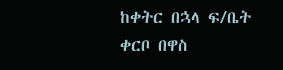ከቀትር በኋላ ፍ/ቤት ቀርቦ በዋስ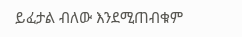ይፈታል ብለው እንደሚጠብቁም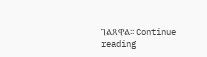ገልጸዋል፡፡ Continue reading